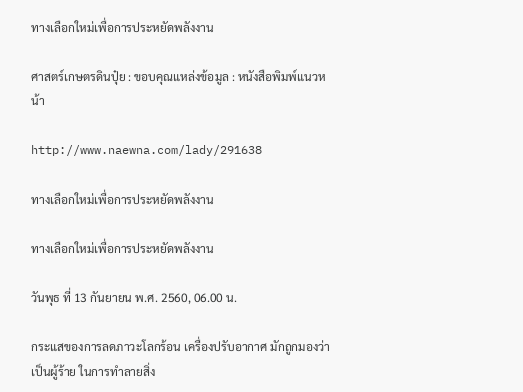ทางเลือกใหม่เพื่อการประหยัดพลังงาน

ศาสตร์เกษตรดินปุ๋ย : ขอบคุณแหล่งข้อมูล : หนังสือพิมพ์แนวหน้า

http://www.naewna.com/lady/291638

ทางเลือกใหม่เพื่อการประหยัดพลังงาน

ทางเลือกใหม่เพื่อการประหยัดพลังงาน

วันพุธ ที่ 13 กันยายน พ.ศ. 2560, 06.00 น.

กระแสของการลดภาวะโลกร้อน เครื่องปรับอากาศ มักถูกมองว่าเป็นผู้ร้าย ในการทำลายสิ่ง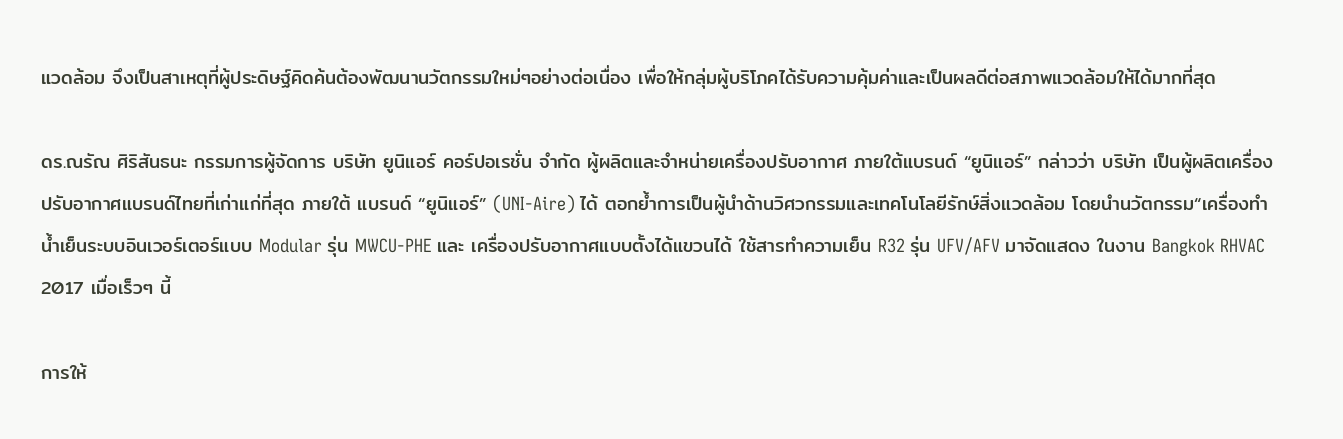แวดล้อม จึงเป็นสาเหตุที่ผู้ประดิษฐ์คิดค้นต้องพัฒนานวัตกรรมใหม่ๆอย่างต่อเนื่อง เพื่อให้กลุ่มผู้บริโภคได้รับความคุ้มค่าและเป็นผลดีต่อสภาพแวดล้อมให้ได้มากที่สุด

ดร.ณรัณ ศิริสันธนะ กรรมการผู้จัดการ บริษัท ยูนิแอร์ คอร์ปอเรชั่น จำกัด ผู้ผลิตและจำหน่ายเครื่องปรับอากาศ ภายใต้แบรนด์ “ยูนิแอร์” กล่าวว่า บริษัท เป็นผู้ผลิตเครื่องปรับอากาศแบรนด์ไทยที่เก่าแก่ที่สุด ภายใต้ แบรนด์ “ยูนิแอร์” (UNI-Aire) ได้ ตอกย้ำการเป็นผู้นำด้านวิศวกรรมและเทคโนโลยีรักษ์สิ่งแวดล้อม โดยนำนวัตกรรม“เครื่องทำน้ำเย็นระบบอินเวอร์เตอร์แบบ Modular รุ่น MWCU-PHE และ เครื่องปรับอากาศแบบตั้งได้แขวนได้ ใช้สารทำความเย็น R32 รุ่น UFV/AFV มาจัดแสดง ในงาน Bangkok RHVAC 2017 เมื่อเร็วๆ นี้

การให้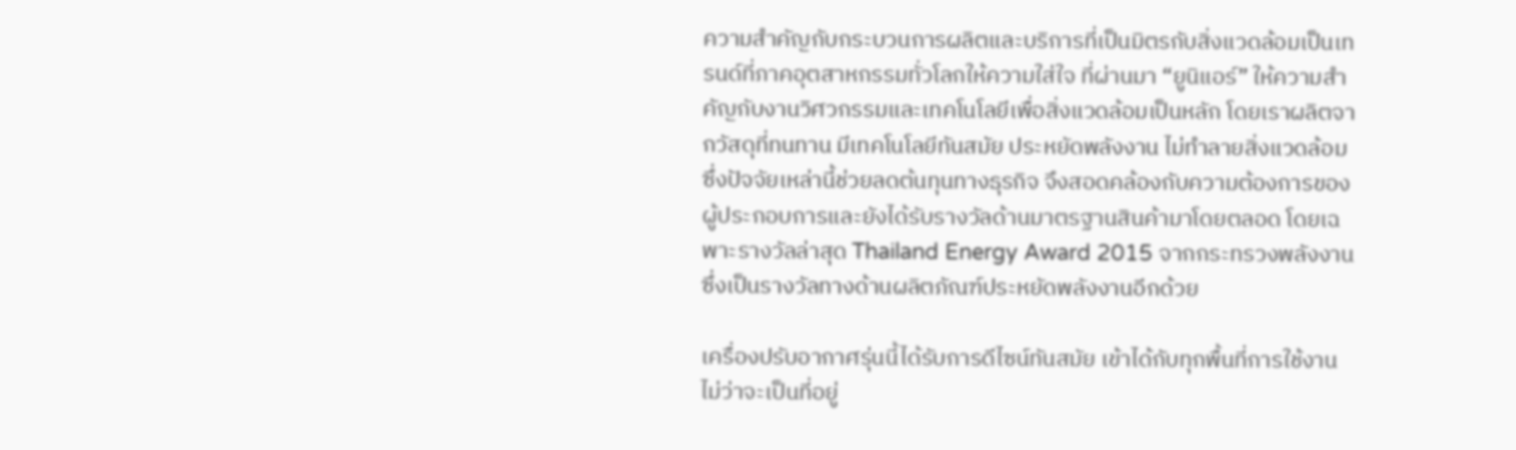ความสำคัญกับกระบวนการผลิตและบริการที่เป็นมิตรกับสิ่งแวดล้อมเป็นเทรนด์ที่ภาคอุตสาหกรรมทั่วโลกให้ความใส่ใจ ที่ผ่านมา “ยูนิแอร์” ให้ความสำคัญกับงานวิศวกรรมและเทคโนโลยีเพื่อสิ่งแวดล้อมเป็นหลัก โดยเราผลิตจากวัสดุที่ทนทาน มีเทคโนโลยีทันสมัย ประหยัดพลังงาน ไม่ทำลายสิ่งแวดล้อม ซึ่งปัจจัยเหล่านี้ช่วยลดต้นทุนทางธุรกิจ จึงสอดคล้องกับความต้องการของผู้ประกอบการและยังได้รับรางวัลด้านมาตรฐานสินค้ามาโดยตลอด โดยเฉพาะรางวัลล่าสุด Thailand Energy Award 2015 จากกระทรวงพลังงาน ซึ่งเป็นรางวัลทางด้านผลิตภัณฑ์ประหยัดพลังงานอีกด้วย

เครื่องปรับอากาศรุ่นนี้ได้รับการดีไซน์ทันสมัย เข้าได้กับทุกพื้นที่การใช้งาน ไม่ว่าจะเป็นที่อยู่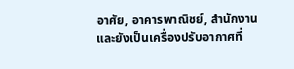อาศัย, อาคารพาณิชย์, สำนักงาน และยังเป็นเครื่องปรับอากาศที่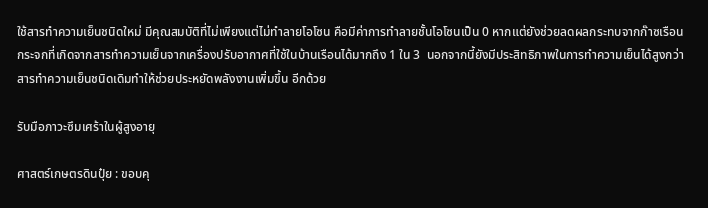ใช้สารทำความเย็นชนิดใหม่ มีคุณสมบัติที่ไม่เพียงแต่ไม่ทำลายโอโซน คือมีค่าการทำลายชั้นโอโซนเป็น 0 หากแต่ยังช่วยลดผลกระทบจากก๊าซเรือนกระจกที่เกิดจากสารทำความเย็นจากเครื่องปรับอากาศที่ใช้ในบ้านเรือนได้มากถึง 1 ใน 3  นอกจากนี้ยังมีประสิทธิภาพในการทำความเย็นได้สูงกว่าสารทำความเย็นชนิดเดิมทำให้ช่วยประหยัดพลังงานเพิ่มขึ้น อีกด้วย

รับมือภาวะซึมเศร้าในผู้สูงอายุ

ศาสตร์เกษตรดินปุ๋ย : ขอบคุ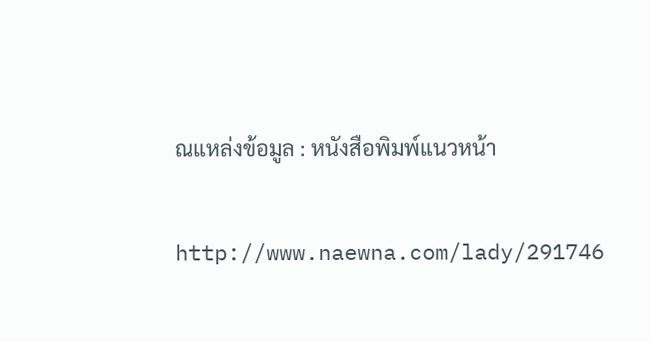ณแหล่งข้อมูล : หนังสือพิมพ์แนวหน้า

http://www.naewna.com/lady/291746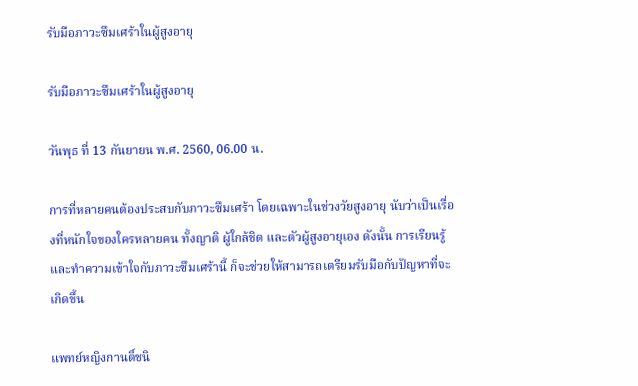รับมือภาวะซึมเศร้าในผู้สูงอายุ

รับมือภาวะซึมเศร้าในผู้สูงอายุ

วันพุธ ที่ 13 กันยายน พ.ศ. 2560, 06.00 น.

การที่หลายคนต้องประสบกับภาวะซึมเศร้า โดยเฉพาะในช่วงวัยสูงอายุ นับว่าเป็นเรื่องที่หนักใจของใครหลายคน ทั้งญาติ ผู้ใกล้ชิด และตัวผู้สูงอายุเอง ดังนั้น การเรียนรู้และทำความเข้าใจกับภาวะซึมเศร้านี้ ก็จะช่วยให้สามารถเตรียมรับมือกับปัญหาที่จะเกิดขึ้น

แพทย์หญิงกานติ์ชนิ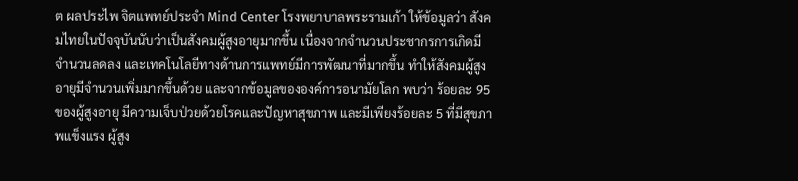ต ผลประไพ จิตแพทย์ประจำ Mind Center โรงพยาบาลพระรามเก้า ให้ข้อมูลว่า สังคมไทยในปัจจุบันนับว่าเป็นสังคมผู้สูงอายุมากขึ้น เนื่องจากจำนวนประชากรการเกิดมีจำนวนลดลง และเทคโนโลยีทางด้านการแพทย์มีการพัฒนาที่มากขึ้น ทำให้สังคมผู้สูงอายุมีจำนวนเพิ่มมากขึ้นด้วย และจากข้อมูลขององค์การอนามัยโลก พบว่า ร้อยละ 95 ของผู้สูงอายุ มีความเจ็บป่วยด้วยโรคและปัญหาสุขภาพ และมีเพียงร้อยละ 5 ที่มีสุขภาพแข็งแรง ผู้สูง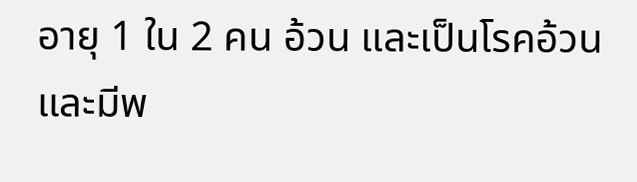อายุ 1 ใน 2 คน อ้วน และเป็นโรคอ้วน และมีพ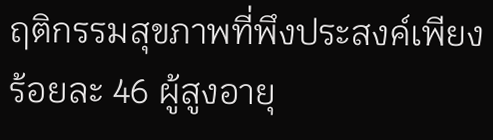ฤติกรรมสุขภาพที่พึงประสงค์เพียงร้อยละ 46 ผู้สูงอายุ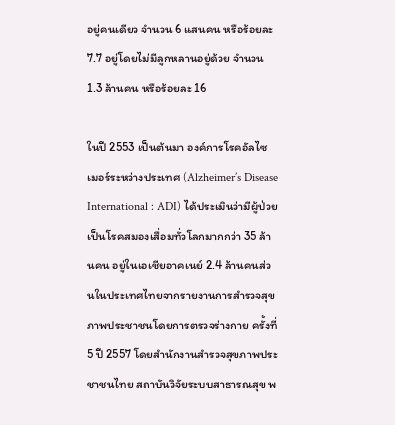อยู่คนเดียว จำนวน 6 แสนคน หรือร้อยละ 7.7 อยู่โดยไม่มีลูกหลานอยู่ด้วย จำนวน 1.3 ล้านคน หรือร้อยละ 16

ในปี 2553 เป็นต้นมา องค์การโรคอัลไซเมอร์ระหว่างประเทศ (Alzheimer’s Disease International : ADI) ได้ประเมินว่ามีผู้ป่วยเป็นโรคสมองเสื่อมทั่วโลกมากกว่า 35 ล้านคน อยู่ในเอเชียอาคเนย์ 2.4 ล้านคนส่วนในประเทศไทยจากรายงานการสำรวจสุขภาพประชาชนโดยการตรวจร่างกาย ครั้งที่ 5 ปี 2557 โดยสำนักงานสำรวจสุขภาพประชาชนไทย สถาบันวิจัยระบบสาธารณสุข พ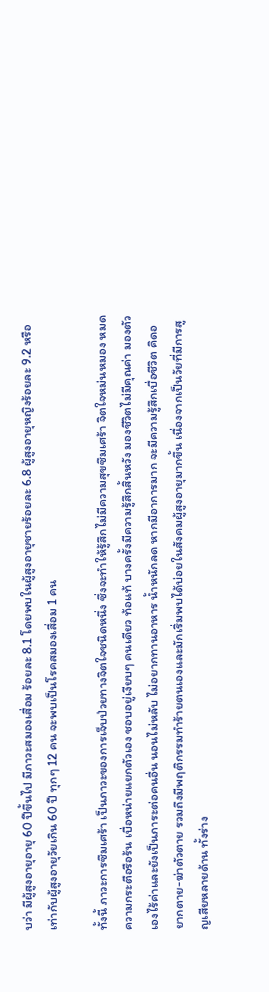บว่า มีผู้สูงอายุอายุ 60 ปีขึ้นไป มีภาวะสมองเสื่อม ร้อยละ 8.1 โดยพบในผู้สูงอายุชายร้อยละ 6.8 ผู้สูงอายุหญิงร้อยละ 9.2 หรือเท่ากับผู้สูงอายุวัยเกิน 60 ปี ทุกๆ 12 คน จะพบเป็นโรคสมองเสื่อม 1 คน

ทั้งนี้ ภาวะการซึมเศร้า เป็นภาวะของการเจ็บป่วยทางจิตใจชนิดหนึ่ง ซึ่งจะทำให้รู้สึกไม่มีความสุขซึมเศร้า จิตใจหม่นหมอง หมดความกระตือรือร้น เบื่อหน่ายแยกตัวเอง ชอบอยู่เงียบๆ คนเดียว ท้อแท้ บางครั้งมีความรู้สึกสิ้นหวัง มองชีวิตไม่มีคุณค่า มองตัวเองไร้ค่าและยังเป็นภาระต่อคนอื่น นอนไม่หลับ ไม่อยากทานอาหาร น้ำหนักลด หากมีอาการมาก จะมีความรู้สึกเบื่อชีวิต คิดอยากตาย-ฆ่าตัวตาย รวมถึงมีพฤติกรรมทำร้ายตนเองและมักเริ่มพบได้บ่อยในสังคมผู้สูงอายุมากขึ้น เนื่องจากเป็นวัยที่มีการสูญเสียหลายด้าน ทั้งร่าง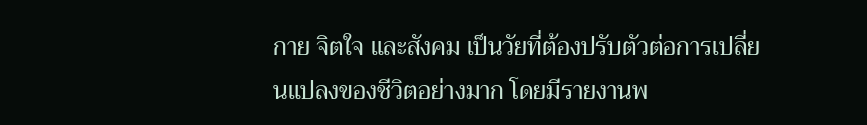กาย จิตใจ และสังคม เป็นวัยที่ต้องปรับตัวต่อการเปลี่ยนแปลงของชีวิตอย่างมาก โดยมีรายงานพ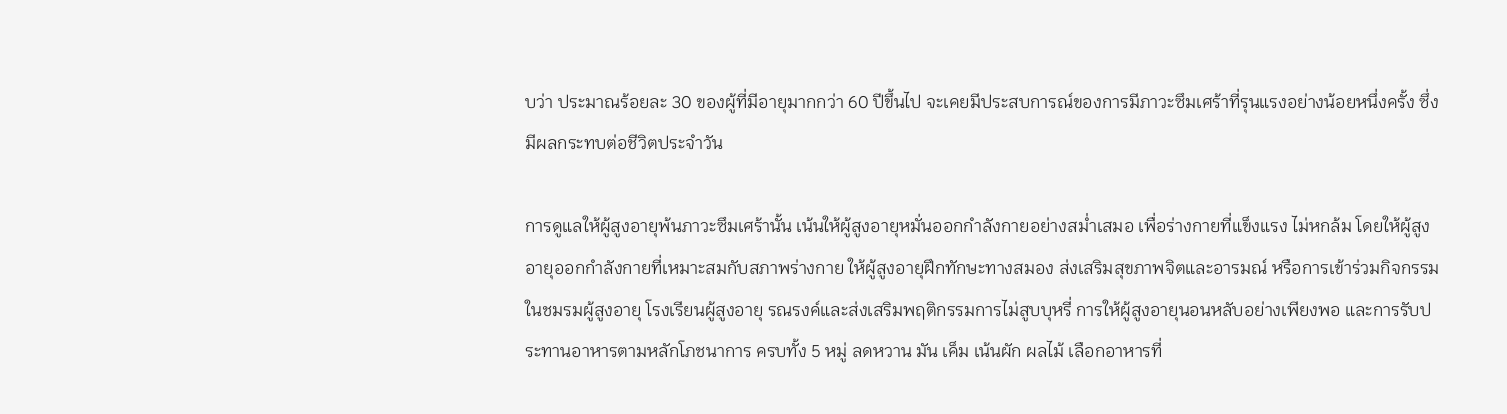บว่า ประมาณร้อยละ 30 ของผู้ที่มีอายุมากกว่า 60 ปีขึ้นไป จะเคยมีประสบการณ์ของการมีภาวะซึมเศร้าที่รุนแรงอย่างน้อยหนึ่งครั้ง ซึ่งมีผลกระทบต่อชีวิตประจำวัน

การดูแลให้ผู้สูงอายุพ้นภาวะซึมเศร้านั้น เน้นให้ผู้สูงอายุหมั่นออกกำลังกายอย่างสม่ำเสมอ เพื่อร่างกายที่แข็งแรง ไม่หกล้ม โดยให้ผู้สูงอายุออกกำลังกายที่เหมาะสมกับสภาพร่างกาย ให้ผู้สูงอายุฝึกทักษะทางสมอง ส่งเสริมสุขภาพจิตและอารมณ์ หรือการเข้าร่วมกิจกรรมในชมรมผู้สูงอายุ โรงเรียนผู้สูงอายุ รณรงค์และส่งเสริมพฤติกรรมการไม่สูบบุหรี่ การให้ผู้สูงอายุนอนหลับอย่างเพียงพอ และการรับประทานอาหารตามหลักโภชนาการ ครบทั้ง 5 หมู่ ลดหวาน มัน เค็ม เน้นผัก ผลไม้ เลือกอาหารที่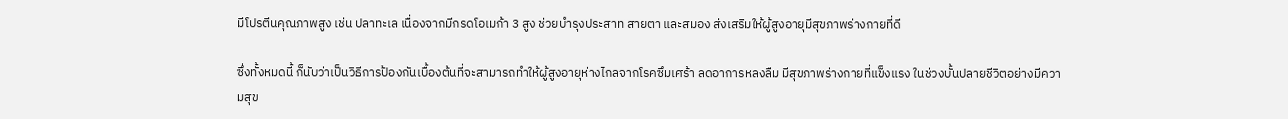มีโปรตีนคุณภาพสูง เช่น ปลาทะเล เนื่องจากมีกรดโอเมก้า 3 สูง ช่วยบำรุงประสาท สายตา และสมอง ส่งเสริมให้ผู้สูงอายุมีสุขภาพร่างกายที่ดี

ซึ่งทั้งหมดนี้ ก็นับว่าเป็นวิธีการป้องกันเบื้องต้นที่จะสามารถทำให้ผู้สูงอายุห่างไกลจากโรคซึมเศร้า ลดอาการหลงลืม มีสุขภาพร่างกายที่แข็งแรง ในช่วงบั้นปลายชีวิตอย่างมีความสุข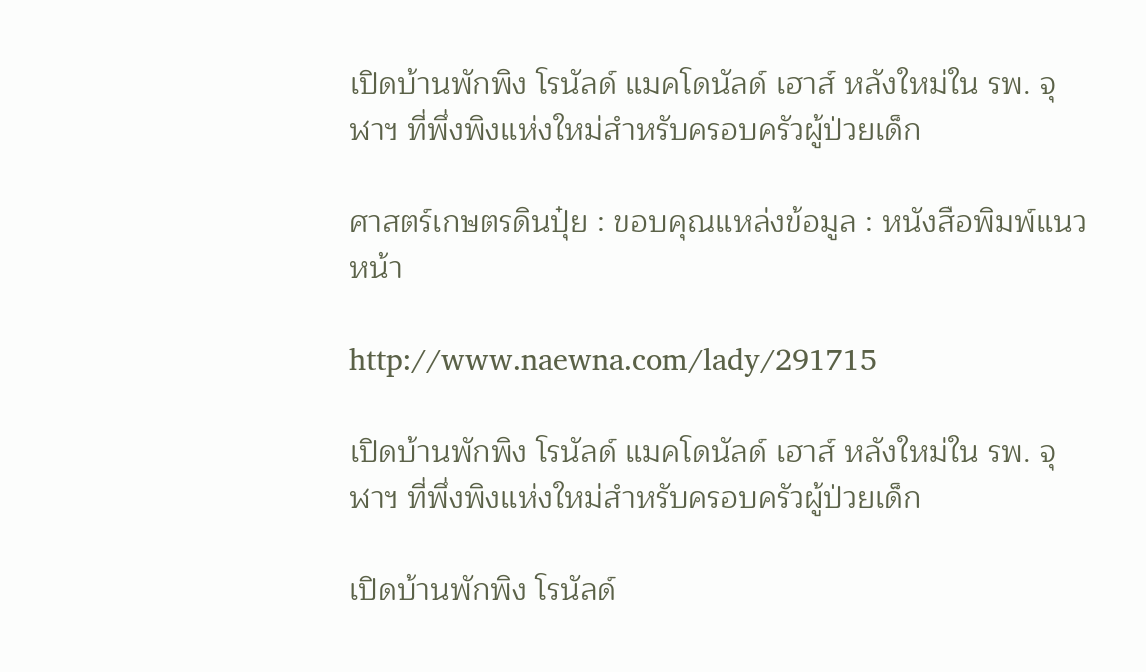เปิดบ้านพักพิง โรนัลด์ แมคโดนัลด์ เฮาส์ หลังใหม่ใน รพ. จุฬาฯ ที่พึ่งพิงแห่งใหม่สำหรับครอบครัวผู้ป่วยเด็ก

ศาสตร์เกษตรดินปุ๋ย : ขอบคุณแหล่งข้อมูล : หนังสือพิมพ์แนวหน้า

http://www.naewna.com/lady/291715

เปิดบ้านพักพิง โรนัลด์ แมคโดนัลด์ เฮาส์ หลังใหม่ใน รพ. จุฬาฯ ที่พึ่งพิงแห่งใหม่สำหรับครอบครัวผู้ป่วยเด็ก

เปิดบ้านพักพิง โรนัลด์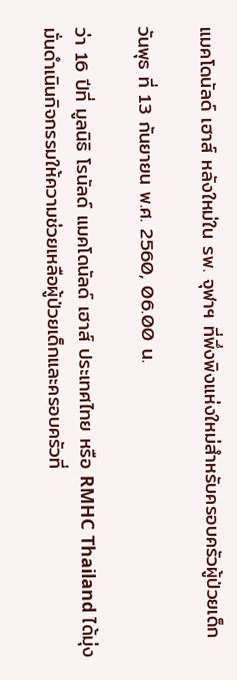แมคโดนัลด์ เฮาส์ หลังใหม่ใน รพ. จุฬาฯ ที่พึ่งพิงแห่งใหม่สำหรับครอบครัวผู้ป่วยเด็ก

วันพุธ ที่ 13 กันยายน พ.ศ. 2560, 06.00 น.

ว่า 16 ปีที่ มูลนิธิ โรนัลด์ แมคโดนัลด์ เฮาส์ ประเทศไทย หรือ RMHC Thailand ได้มุ่งมั่นดำเนินกิจกรรมให้ความช่วยเหลือผู้ป่วยเด็กและครอบครัวที่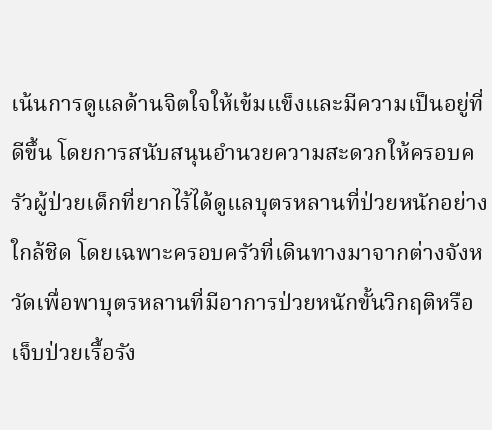เน้นการดูแลด้านจิตใจให้เข้มแข็งและมีความเป็นอยู่ที่ดีขึ้น โดยการสนับสนุนอำนวยความสะดวกให้ครอบครัวผู้ป่วยเด็กที่ยากไร้ได้ดูแลบุตรหลานที่ป่วยหนักอย่างใกล้ชิด โดยเฉพาะครอบครัวที่เดินทางมาจากต่างจังหวัดเพื่อพาบุตรหลานที่มีอาการป่วยหนักขั้นวิกฤติหรือเจ็บป่วยเรื้อรัง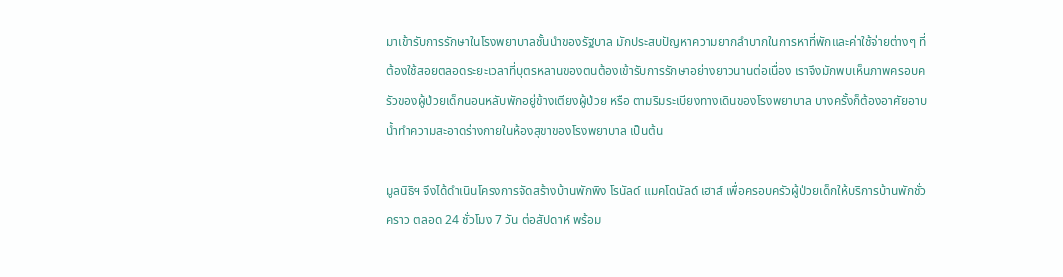มาเข้ารับการรักษาในโรงพยาบาลชั้นนำของรัฐบาล มักประสบปัญหาความยากลำบากในการหาที่พักและค่าใช้จ่ายต่างๆ ที่ต้องใช้สอยตลอดระยะเวลาที่บุตรหลานของตนต้องเข้ารับการรักษาอย่างยาวนานต่อเนื่อง เราจึงมักพบเห็นภาพครอบครัวของผู้ป่วยเด็กนอนหลับพักอยู่ข้างเตียงผู้ป่วย หรือ ตามริมระเบียงทางเดินของโรงพยาบาล บางครั้งก็ต้องอาศัยอาบน้ำทำความสะอาดร่างกายในห้องสุขาของโรงพยาบาล เป็นต้น

มูลนิธิฯ จึงได้ดำเนินโครงการจัดสร้างบ้านพักพิง โรนัลด์ แมคโดนัลด์ เฮาส์ เพื่อครอบครัวผู้ป่วยเด็กให้บริการบ้านพักชั่วคราว ตลอด 24 ชั่วโมง 7 วัน ต่อสัปดาห์ พร้อม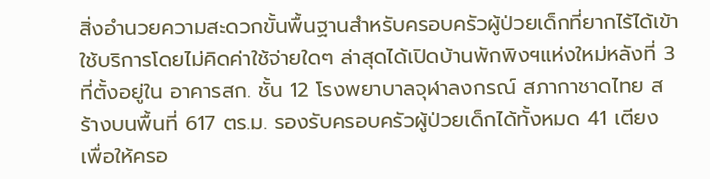สิ่งอำนวยความสะดวกขั้นพื้นฐานสำหรับครอบครัวผู้ป่วยเด็กที่ยากไร้ได้เข้าใช้บริการโดยไม่คิดค่าใช้จ่ายใดๆ ล่าสุดได้เปิดบ้านพักพิงฯแห่งใหม่หลังที่ 3 ที่ตั้งอยู่ใน อาคารสก. ชั้น 12 โรงพยาบาลจุฬาลงกรณ์ สภากาชาดไทย สร้างบนพื้นที่ 617 ตร.ม. รองรับครอบครัวผู้ป่วยเด็กได้ทั้งหมด 41 เตียง เพื่อให้ครอ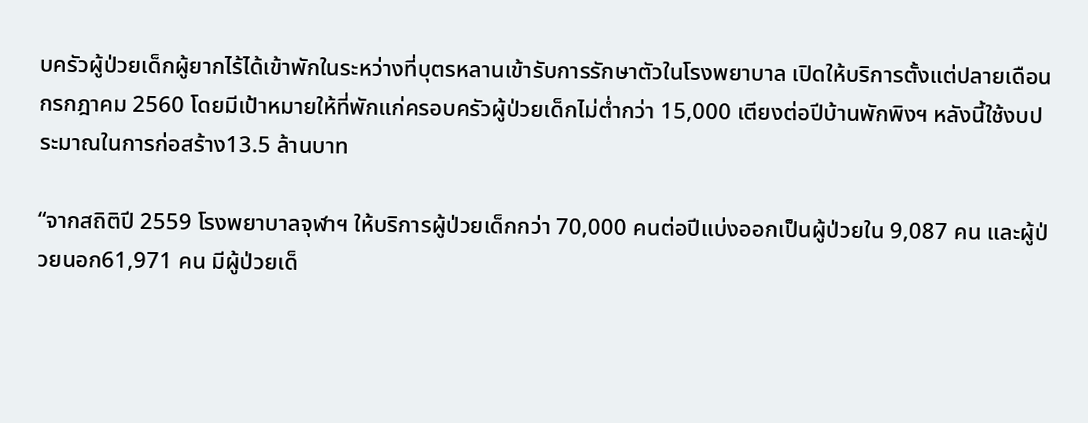บครัวผู้ป่วยเด็กผู้ยากไร้ได้เข้าพักในระหว่างที่บุตรหลานเข้ารับการรักษาตัวในโรงพยาบาล เปิดให้บริการตั้งแต่ปลายเดือนกรกฎาคม 2560 โดยมีเป้าหมายให้ที่พักแก่ครอบครัวผู้ป่วยเด็กไม่ต่ำกว่า 15,000 เตียงต่อปีบ้านพักพิงฯ หลังนี้ใช้งบประมาณในการก่อสร้าง13.5 ล้านบาท

“จากสถิติปี 2559 โรงพยาบาลจุฬาฯ ให้บริการผู้ป่วยเด็กกว่า 70,000 คนต่อปีแบ่งออกเป็นผู้ป่วยใน 9,087 คน และผู้ป่วยนอก61,971 คน มีผู้ป่วยเด็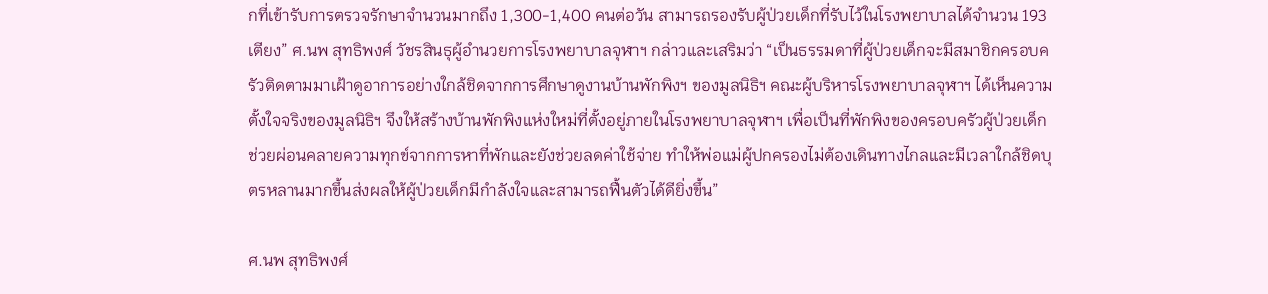กที่เข้ารับการตรวจรักษาจำนวนมากถึง 1,300-1,400 คนต่อวัน สามารถรองรับผู้ป่วยเด็กที่รับไว้ในโรงพยาบาลได้จำนวน 193 เตียง” ศ.นพ สุทธิพงศ์ วัชรสินธุผู้อำนวยการโรงพยาบาลจุฬาฯ กล่าวและเสริมว่า “เป็นธรรมดาที่ผู้ป่วยเด็กจะมีสมาชิกครอบครัวติดตามมาเฝ้าดูอาการอย่างใกล้ชิดจากการศึกษาดูงานบ้านพักพิงฯ ของมูลนิธิฯ คณะผู้บริหารโรงพยาบาลจุฬาฯ ได้เห็นความตั้งใจจริงของมูลนิธิฯ จึงให้สร้างบ้านพักพิงแห่งใหม่ที่ตั้งอยู่ภายในโรงพยาบาลจุฬาฯ เพื่อเป็นที่พักพิงของครอบครัวผู้ป่วยเด็ก ช่วยผ่อนคลายความทุกข์จากการหาที่พักและยังช่วยลดค่าใช้จ่าย ทำให้พ่อแม่ผู้ปกครองไม่ต้องเดินทางไกลและมีเวลาใกล้ชิดบุตรหลานมากขึ้นส่งผลให้ผู้ป่วยเด็กมีกำลังใจและสามารถฟื้นตัวได้ดียิ่งขึ้น”

ศ.นพ สุทธิพงศ์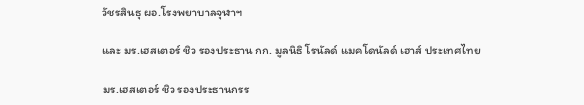วัชรสินธุ ผอ.โรงพยาบาลจุฬาฯ

และ มร.เฮสเตอร์ ชิว รองประธาน กก. มูลนิธิ โรนัลด์ แมคโดนัลด์ เฮาส์ ประเทศไทย

มร.เฮสเตอร์ ชิว รองประธานกรร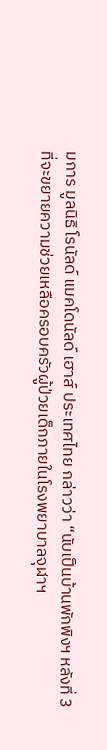มการ มูลนิธิ โรนัลด์ แมคโดนัลด์ เฮาส์ ประเทศไทย กล่าวว่า “นับเป็นบ้านพักพิงฯ หลังที่ 3 ที่จะขยายความช่วยเหลือครอบครัวผู้ป่วยเด็กภายในโรงพยาบาลจุฬาฯ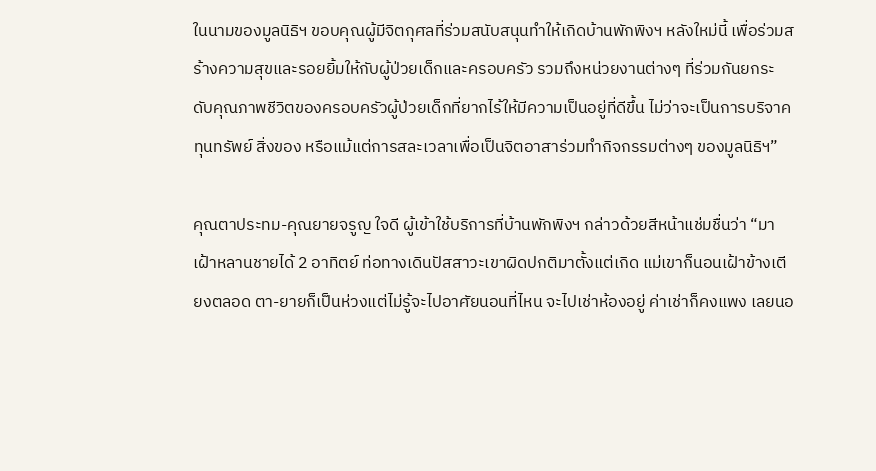ในนามของมูลนิธิฯ ขอบคุณผู้มีจิตกุศลที่ร่วมสนับสนุนทำให้เกิดบ้านพักพิงฯ หลังใหม่นี้ เพื่อร่วมสร้างความสุขและรอยยิ้มให้กับผู้ป่วยเด็กและครอบครัว รวมถึงหน่วยงานต่างๆ ที่ร่วมกันยกระดับคุณภาพชีวิตของครอบครัวผู้ป่วยเด็กที่ยากไร้ให้มีความเป็นอยู่ที่ดีขึ้น ไม่ว่าจะเป็นการบริจาคทุนทรัพย์ สิ่งของ หรือแม้แต่การสละเวลาเพื่อเป็นจิตอาสาร่วมทำกิจกรรมต่างๆ ของมูลนิธิฯ”

คุณตาประทม-คุณยายจรูญ ใจดี ผู้เข้าใช้บริการที่บ้านพักพิงฯ กล่าวด้วยสีหน้าแช่มชื่นว่า “มาเฝ้าหลานชายได้ 2 อาทิตย์ ท่อทางเดินปัสสาวะเขาผิดปกติมาตั้งแต่เกิด แม่เขาก็นอนเฝ้าข้างเตียงตลอด ตา-ยายก็เป็นห่วงแต่ไม่รู้จะไปอาศัยนอนที่ไหน จะไปเช่าห้องอยู่ ค่าเช่าก็คงแพง เลยนอ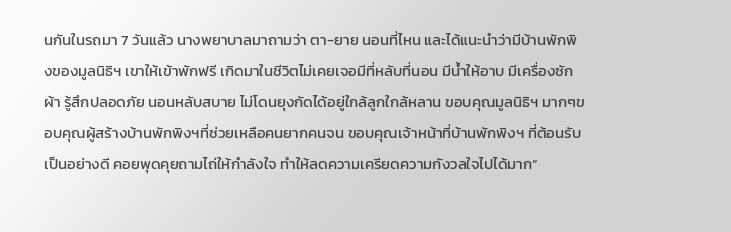นกันในรถมา 7 วันแล้ว นางพยาบาลมาถามว่า ตา-ยาย นอนที่ไหน และได้แนะนำว่ามีบ้านพักพิงของมูลนิธิฯ เขาให้เข้าพักฟรี เกิดมาในชีวิตไม่เคยเจอมีที่หลับที่นอน มีน้ำให้อาบ มีเครื่องซักผ้า รู้สึกปลอดภัย นอนหลับสบาย ไม่โดนยุงกัดได้อยู่ใกล้ลูกใกล้หลาน ขอบคุณมูลนิธิฯ มากๆขอบคุณผู้สร้างบ้านพักพิงฯที่ช่วยเหลือคนยากคนจน ขอบคุณเจ้าหน้าที่บ้านพักพิงฯ ที่ต้อนรับเป็นอย่างดี คอยพุดคุยถามไถ่ให้กำลังใจ ทำให้ลดความเครียดความกังวลใจไปได้มาก”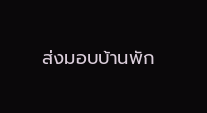ส่งมอบบ้านพัก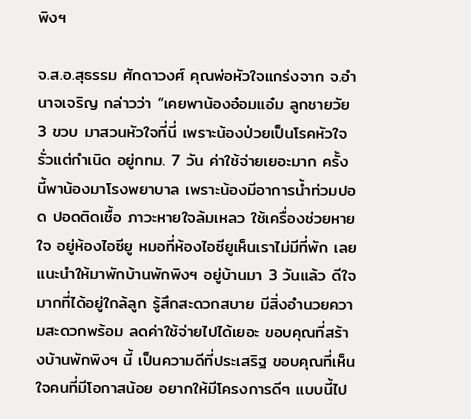พิงฯ

จ.ส.อ.สุธรรม ศักดาวงศ์ คุณพ่อหัวใจแกร่งจาก จ.อำนาจเจริญ กล่าวว่า “เคยพาน้องอ๋อมแอ๋ม ลูกชายวัย 3 ขวบ มาสวนหัวใจที่นี่ เพราะน้องป่วยเป็นโรคหัวใจรั่วแต่กำเนิด อยู่กทม. 7 วัน ค่าใช้จ่ายเยอะมาก ครั้งนี้พาน้องมาโรงพยาบาล เพราะน้องมีอาการน้ำท่วมปอด ปอดติดเชื้อ ภาวะหายใจล้มเหลว ใช้เครื่องช่วยหายใจ อยู่ห้องไอซียู หมอที่ห้องไอซียูเห็นเราไม่มีที่พัก เลยแนะนำให้มาพักบ้านพักพิงฯ อยู่บ้านมา 3 วันแล้ว ดีใจมากที่ได้อยู่ใกล้ลูก รู้สึกสะดวกสบาย มีสิ่งอำนวยความสะดวกพร้อม ลดค่าใช้จ่ายไปได้เยอะ ขอบคุณที่สร้างบ้านพักพิงฯ นี้ เป็นความดีที่ประเสริฐ ขอบคุณที่เห็นใจคนที่มีโอกาสน้อย อยากให้มีโครงการดีๆ แบบนี้ไป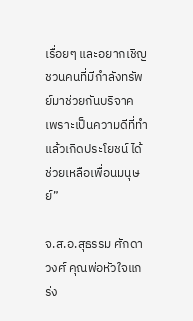เรื่อยๆ และอยากเชิญชวนคนที่มีกำลังทรัพย์มาช่วยกันบริจาค เพราะเป็นความดีที่ทำแล้วเกิดประโยชน์ ได้ช่วยเหลือเพื่อนมนุษย์”

จ.ส.อ.สุธรรม ศักดาวงศ์ คุณพ่อหัวใจแกร่ง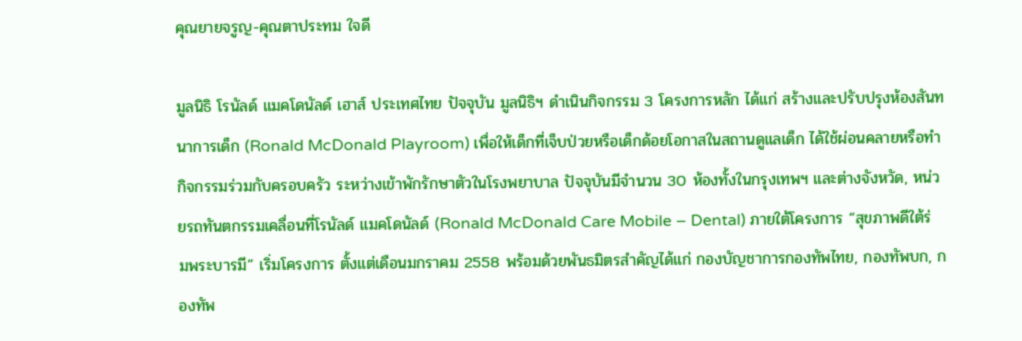คุณยายจรูญ-คุณตาประทม ใจดี

มูลนิธิ โรนัลด์ แมคโดนัลด์ เฮาส์ ประเทศไทย ปัจจุบัน มูลนิธิฯ ดำเนินกิจกรรม 3 โครงการหลัก ได้แก่ สร้างและปรับปรุงห้องสันทนาการเด็ก (Ronald McDonald Playroom) เพื่อให้เด็กที่เจ็บป่วยหรือเด็กด้อยโอกาสในสถานดูแลเด็ก ได้ใช้ผ่อนคลายหรือทำกิจกรรมร่วมกับครอบครัว ระหว่างเข้าพักรักษาตัวในโรงพยาบาล ปัจจุบันมีจำนวน 30 ห้องทั้งในกรุงเทพฯ และต่างจังหวัด, หน่วยรถทันตกรรมเคลื่อนที่โรนัลด์ แมคโดนัลด์ (Ronald McDonald Care Mobile – Dental) ภายใต้โครงการ “สุขภาพดีใต้ร่มพระบารมี” เริ่มโครงการ ตั้งแต่เดือนมกราคม 2558 พร้อมด้วยพันธมิตรสำคัญได้แก่ กองบัญชาการกองทัพไทย, กองทัพบก, กองทัพ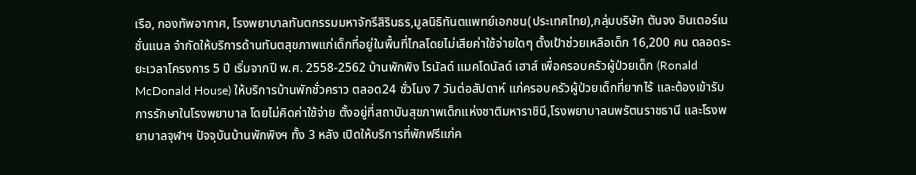เรือ, กองทัพอากาศ, โรงพยาบาลทันตกรรมมหาจักรีสิรินธร,มูลนิธิทันตแพทย์เอกชน(ประเทศไทย),กลุ่มบริษัท ตันจง อินเตอร์เนชั่นแนล จำกัดให้บริการด้านทันตสุขภาพแก่เด็กที่อยู่ในพื้นที่ไกลโดยไม่เสียค่าใช้จ่ายใดๆ ตั้งเป้าช่วยเหลือเด็ก 16,200 คน ตลอดระยะเวลาโครงการ 5 ปี เริ่มจากปี พ.ศ. 2558-2562 บ้านพักพิง โรนัลด์ แมคโดนัลด์ เฮาส์ เพื่อครอบครัวผู้ป่วยเด็ก (Ronald McDonald House) ให้บริการบ้านพักชั่วคราว ตลอด24 ชั่วโมง 7 วันต่อสัปดาห์ แก่ครอบครัวผู้ป่วยเด็กที่ยากไร้ และต้องเข้ารับการรักษาในโรงพยาบาล โดยไม่คิดค่าใช้จ่าย ตั้งอยู่ที่สถาบันสุขภาพเด็กแห่งชาติมหาราชินี,โรงพยาบาลนพรัตนราชธานี และโรงพยาบาลจุฬาฯ ปัจจุบันบ้านพักพิงฯ ทั้ง 3 หลัง เปิดให้บริการที่พักฟรีแก่ค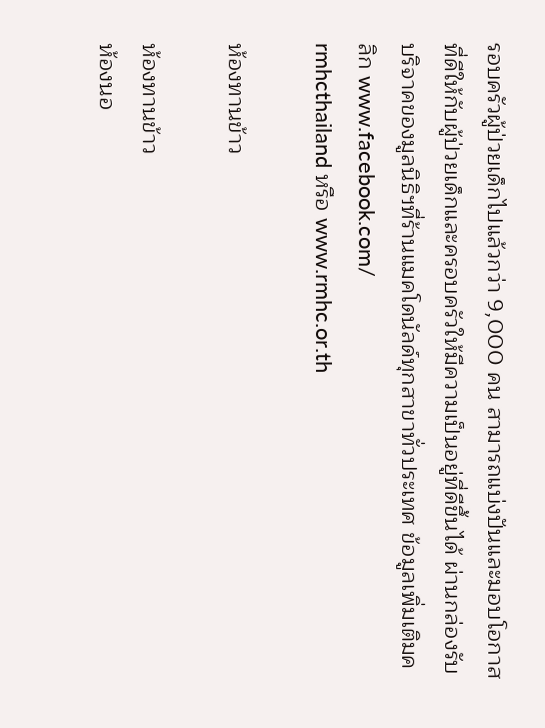รอบครัวผู้ป่วยเด็กไปแล้วกว่า 9,000 คน สามารถแบ่งปันและมอบโอกาสที่ดีให้กับผู้ป่วยเด็กและครอบครัวให้มีความเป็นอยู่ที่ดีขึ้นได้ ผ่านกล่องรับบริจาคของมูลนิธิฯที่ร้านแมคโดนัลด์ทุกสาขาทั่วประเทศ ข้อมูลเพิ่มเติมคลิก www.facebook.com/
rmhcthailand หรือ www.rmhc.or.th

ห้องทานข้าว

ห้องทานข้าว
ห้องนอ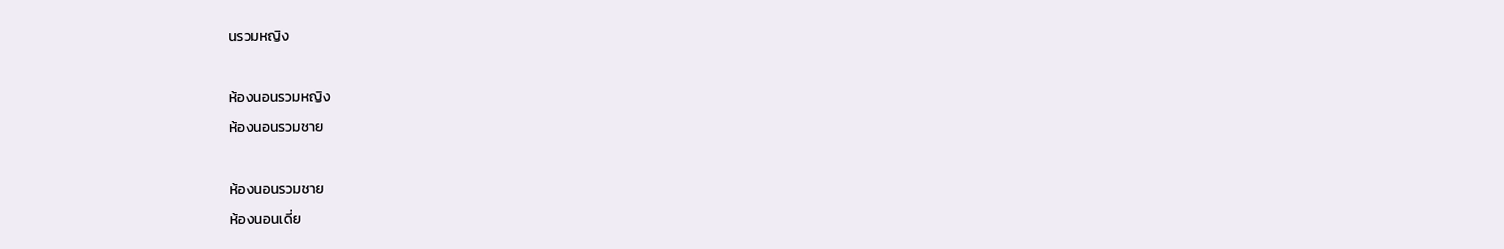นรวมหญิง

ห้องนอนรวมหญิง
ห้องนอนรวมชาย

ห้องนอนรวมชาย
ห้องนอนเดี่ย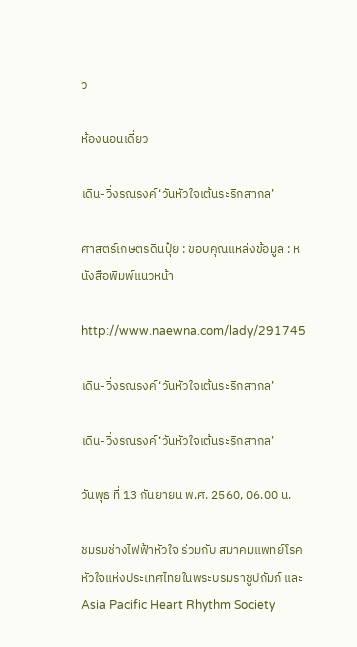ว

ห้องนอนเดี่ยว

เดิน-วิ่งรณรงค์‘วันหัวใจเต้นระริกสากล’

ศาสตร์เกษตรดินปุ๋ย : ขอบคุณแหล่งข้อมูล : หนังสือพิมพ์แนวหน้า

http://www.naewna.com/lady/291745

เดิน-วิ่งรณรงค์‘วันหัวใจเต้นระริกสากล’

เดิน-วิ่งรณรงค์‘วันหัวใจเต้นระริกสากล’

วันพุธ ที่ 13 กันยายน พ.ศ. 2560, 06.00 น.

ชมรมช่างไฟฟ้าหัวใจ ร่วมกับ สมาคมแพทย์โรคหัวใจแห่งประเทศไทยในพระบรมราชูปถัมภ์ และ Asia Pacific Heart Rhythm Society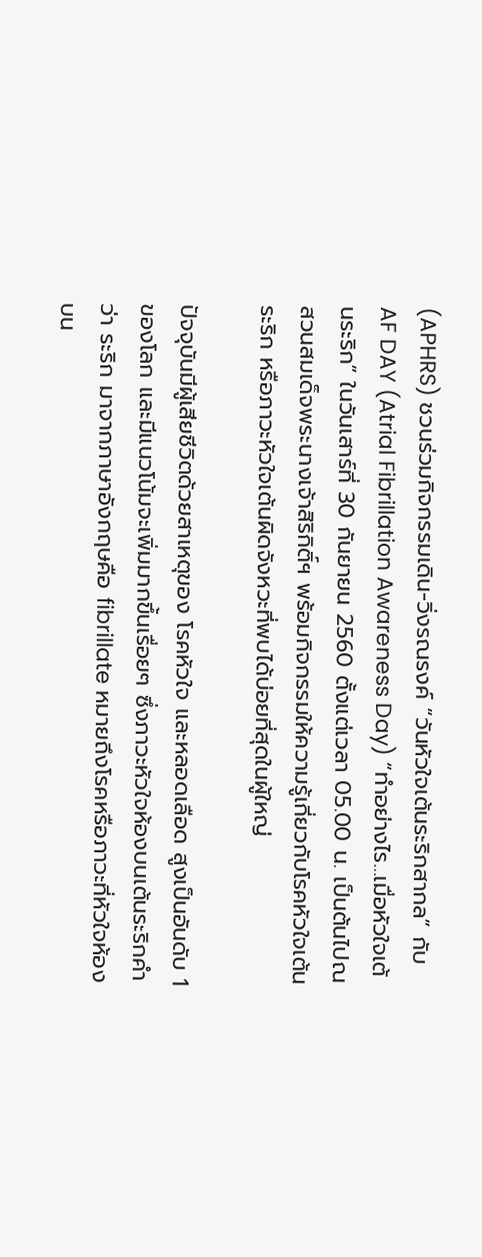(APHRS) ชวนร่วมกิจกรรมเดิน-วิ่งรณรงค์ “วันหัวใจเต้นระริกสากล” กับ AF DAY (Atrial Fibrillation Awareness Day) “ทำอย่างไร…เมื่อหัวใจเต้นระริก” ในวันเสาร์ที่ 30 กันยายน 2560 ตั้งแต่เวลา 05.00 น. เป็นต้นไปณ สวนสมเด็จพระนางเจ้าสิริกิติ์ฯ พร้อมกิจกรรมให้ความรู้เกี่ยวกับโรคหัวใจเต้นระริก หรือภาวะหัวใจเต้นผิดจังหวะที่พบได้บ่อยที่สุดในผู้ใหญ่

ปัจจุบันมีผู้เสียชีวิตด้วยสาเหตุของ โรคหัวใจ และหลอดเลือด สูงเป็นอันดับ 1 ของโลก และมีแนวโน้มจะเพิ่มมากขึ้นเรื่อยๆ ซึ่งภาวะหัวใจห้องบนเต้นระริกคำว่า ระริก มาจากภาษาอังกฤษคือ fibrillate หมายถึงโรคหรือภาวะที่หัวใจห้องบน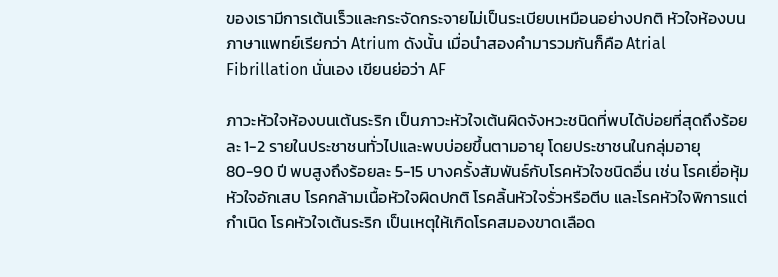ของเรามีการเต้นเร็วและกระจัดกระจายไม่เป็นระเบียบเหมือนอย่างปกติ หัวใจห้องบนภาษาแพทย์เรียกว่า Atrium ดังนั้น เมื่อนำสองคำมารวมกันก็คือ Atrial Fibrillation นั่นเอง เขียนย่อว่า AF

ภาวะหัวใจห้องบนเต้นระริก เป็นภาวะหัวใจเต้นผิดจังหวะชนิดที่พบได้บ่อยที่สุดถึงร้อยละ 1-2 รายในประชาชนทั่วไปและพบบ่อยขึ้นตามอายุ โดยประชาชนในกลุ่มอายุ 80-90 ปี พบสูงถึงร้อยละ 5-15 บางครั้งสัมพันธ์กับโรคหัวใจชนิดอื่น เช่น โรคเยื่อหุ้มหัวใจอักเสบ โรคกล้ามเนื้อหัวใจผิดปกติ โรคลิ้นหัวใจรั่วหรือตีบ และโรคหัวใจพิการแต่กำเนิด โรคหัวใจเต้นระริก เป็นเหตุให้เกิดโรคสมองขาดเลือด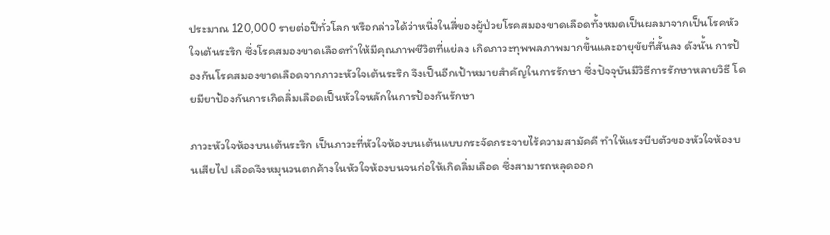ประมาณ 120,000 รายต่อปีทั่วโลก หรือกล่าวได้ว่าหนึ่งในสี่ของผู้ป่วยโรคสมองขาดเลือดทั้งหมดเป็นผลมาจากเป็นโรคหัวใจเต้นระริก ซึ่งโรคสมองขาดเลือดทำให้มีคุณภาพชีวิตที่แย่ลง เกิดภาวะทุพพลภาพมากขึ้นและอายุขัยที่สั้นลง ดังนั้น การป้องกันโรคสมองขาดเลือดจากภาวะหัวใจเต้นระริก จึงเป็นอีกเป้าหมายสำคัญในการรักษา ซึ่งปัจจุบันมีวิธีการรักษาหลายวิธี โดยมียาป้องกันการเกิดลิ่มเลือดเป็นหัวใจหลักในการป้องกันรักษา

ภาวะหัวใจห้องบนเต้นระริก เป็นภาวะที่หัวใจห้องบนเต้นแบบกระจัดกระจายไร้ความสามัคคี ทำให้แรงบีบตัวของหัวใจห้องบนเสียไป เลือดจึงหมุนวนตกค้างในหัวใจห้องบนจนก่อให้เกิดลิ่มเลือด ซึ่งสามารถหลุดออก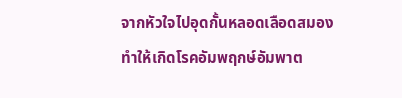จากหัวใจไปอุดกั้นหลอดเลือดสมองทำให้เกิดโรคอัมพฤกษ์อัมพาต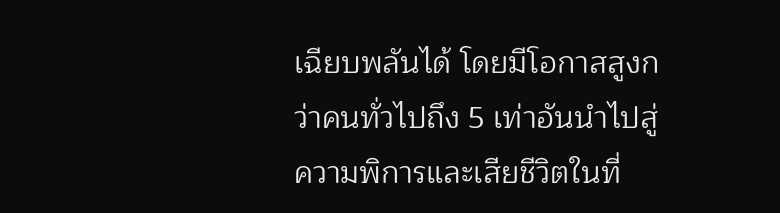เฉียบพลันได้ โดยมีโอกาสสูงกว่าคนทั่วไปถึง 5 เท่าอันนำไปสู่ความพิการและเสียชีวิตในที่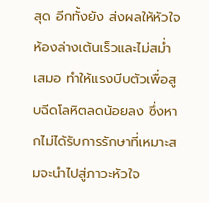สุด อีกทั้งยัง ส่งผลให้หัวใจห้องล่างเต้นเร็วและไม่สม่ำเสมอ ทำให้แรงบีบตัวเพื่อสูบฉีดโลหิตลดน้อยลง ซึ่งหากไม่ได้รับการรักษาที่เหมาะสมจะนำไปสู่ภาวะหัวใจ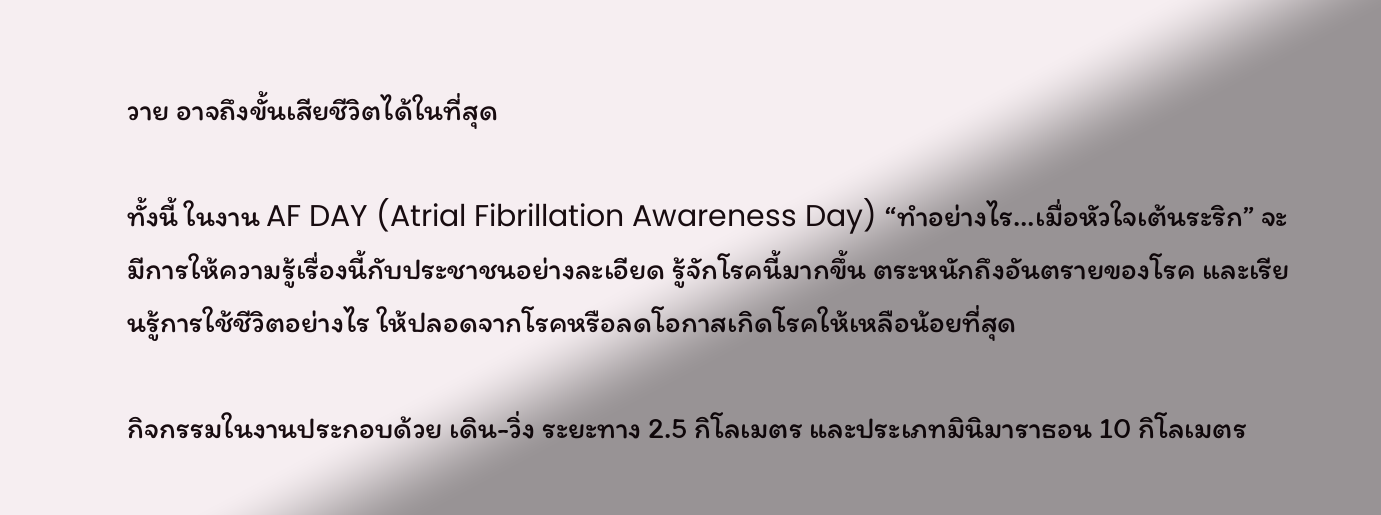วาย อาจถึงขั้นเสียชีวิตได้ในที่สุด

ทั้งนี้ ในงาน AF DAY (Atrial Fibrillation Awareness Day) “ทำอย่างไร…เมื่อหัวใจเต้นระริก” จะมีการให้ความรู้เรื่องนี้กับประชาชนอย่างละเอียด รู้จักโรคนี้มากขึ้น ตระหนักถึงอันตรายของโรค และเรียนรู้การใช้ชีวิตอย่างไร ให้ปลอดจากโรคหรือลดโอกาสเกิดโรคให้เหลือน้อยที่สุด

กิจกรรมในงานประกอบด้วย เดิน-วิ่ง ระยะทาง 2.5 กิโลเมตร และประเภทมินิมาราธอน 10 กิโลเมตร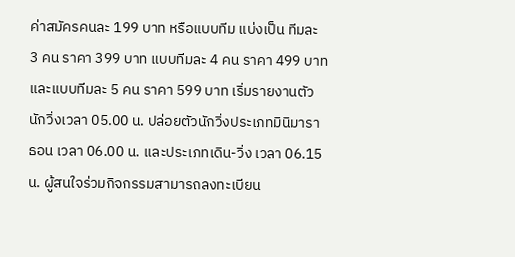ค่าสมัครคนละ 199 บาท หรือแบบทีม แบ่งเป็น ทีมละ 3 คน ราคา 399 บาท แบบทีมละ 4 คน ราคา 499 บาท และแบบทีมละ 5 คน ราคา 599 บาท เริ่มรายงานตัวนักวิ่งเวลา 05.00 น. ปล่อยตัวนักวิ่งประเภทมินิมาราธอน เวลา 06.00 น. และประเภทเดิน-วิ่ง เวลา 06.15 น. ผู้สนใจร่วมกิจกรรมสามารถลงทะเบียน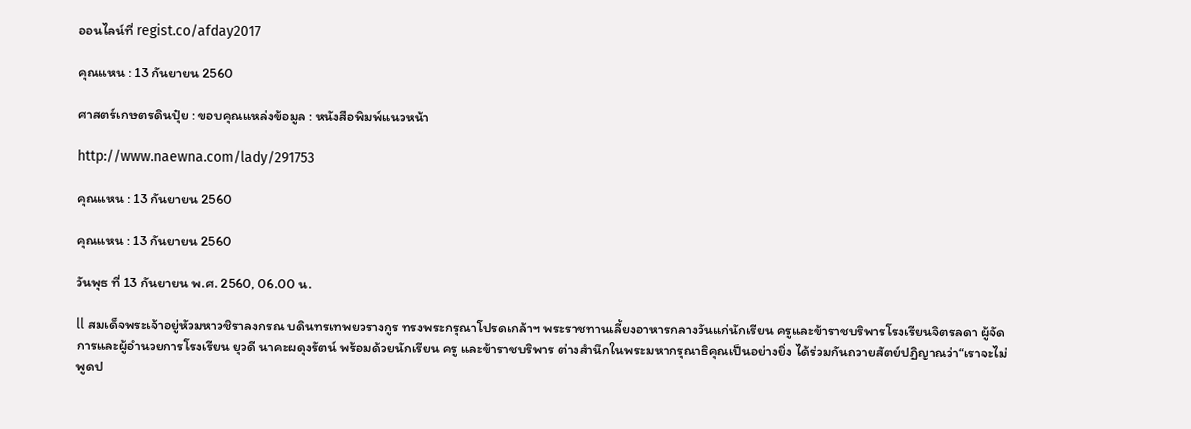ออนไลน์ที่ regist.co/afday2017

คุณแหน : 13 กันยายน 2560

ศาสตร์เกษตรดินปุ๋ย : ขอบคุณแหล่งข้อมูล : หนังสือพิมพ์แนวหน้า

http://www.naewna.com/lady/291753

คุณแหน : 13 กันยายน 2560

คุณแหน : 13 กันยายน 2560

วันพุธ ที่ 13 กันยายน พ.ศ. 2560, 06.00 น.

ll สมเด็จพระเจ้าอยู่หัวมหาวชิราลงกรณ บดินทรเทพยวรางกูร ทรงพระกรุณาโปรดเกล้าฯ พระราชทานเลี้ยงอาหารกลางวันแก่นักเรียน ครูและข้าราชบริพารโรงเรียนจิตรลดา ผู้จัดการและผู้อำนวยการโรงเรียน ยุวดี นาคะผดุงรัตน์ พร้อมด้วยนักเรียน ครู และข้าราชบริพาร ต่างสำนึกในพระมหากรุณาธิคุณเป็นอย่างยิ่ง ได้ร่วมกันถวายสัตย์ปฏิญาณว่า“เราจะไม่พูดป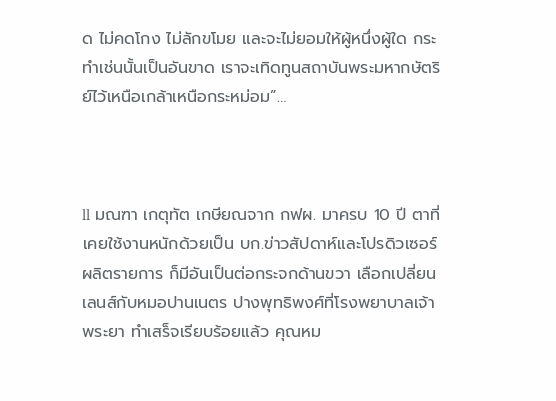ด ไม่คดโกง ไม่ลักขโมย และจะไม่ยอมให้ผู้หนึ่งผู้ใด กระทำเช่นนั้นเป็นอันขาด เราจะเทิดทูนสถาบันพระมหากษัตริย์ไว้เหนือเกล้าเหนือกระหม่อม”…



ll มณฑา เกตุทัต เกษียณจาก กฟผ. มาครบ 10 ปี ตาที่เคยใช้งานหนักด้วยเป็น บก.ข่าวสัปดาห์และโปรดิวเซอร์ผลิตรายการ ก็มีอันเป็นต่อกระจกด้านขวา เลือกเปลี่ยนเลนส์กับหมอปานเนตร ปางพุทธิพงศ์ที่โรงพยาบาลเจ้าพระยา ทำเสร็จเรียบร้อยแล้ว คุณหม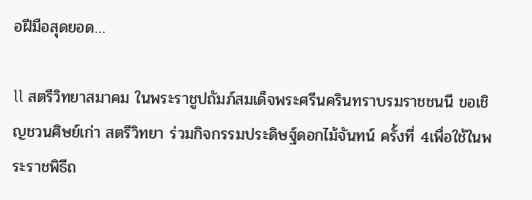อฝีมือสุดยอด…

ll สตรีวิทยาสมาคม ในพระราชูปถัมภ์สมเด็จพระศรีนครินทราบรมราชชนนี ขอเชิญชวนศิษย์เก่า สตรีวิทยา ร่วมกิจกรรมประดิษฐ์ดอกไม้จันทน์ ครั้งที่ 4เพื่อใช้ในพระราชพิธีถ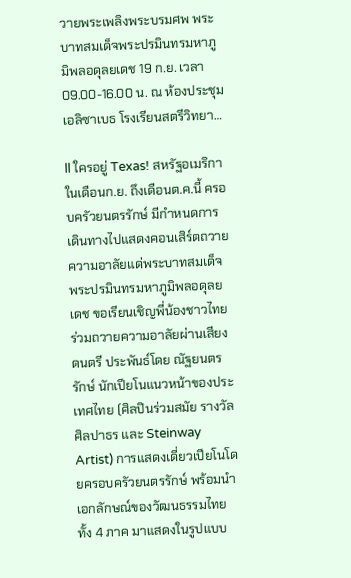วายพระเพลิงพระบรมศพ พระบาทสมเด็จพระปรมินทรมหาภูมิพลอดุลยเดช 19 ก.ย. เวลา 09.00-16.00 น. ณ ห้องประชุมเอลิซาเบธ โรงเรียนสตรีวิทยา…

ll ใครอยู่ Texas! สหรัฐอเมริกา ในเดือนก.ย. ถึงเดือนต.ค.นี้ ครอบครัวยนตรรักษ์ มีกำหนดการเดินทางไปแสดงคอนเสิร์ตถวายความอาลัยแด่พระบาทสมเด็จพระปรมินทรมหาภูมิพลอดุลยเดช ขอเรียนเชิญพี่น้องชาวไทยร่วมถวายความอาลัยผ่านเสียงดนตรี ประพันธ์โดย ณัฐยนตรรักษ์ นักเปียโนแนวหน้าของประเทศไทย (ศิลปินร่วมสมัย รางวัลศิลปาธร และ Steinway Artist) การแสดงเดี่ยวเปียโนโดยครอบครัวยนตรรักษ์ พร้อมนำเอกลักษณ์ของวัฒนธรรมไทย ทั้ง 4 ภาค มาแสดงในรูปแบบ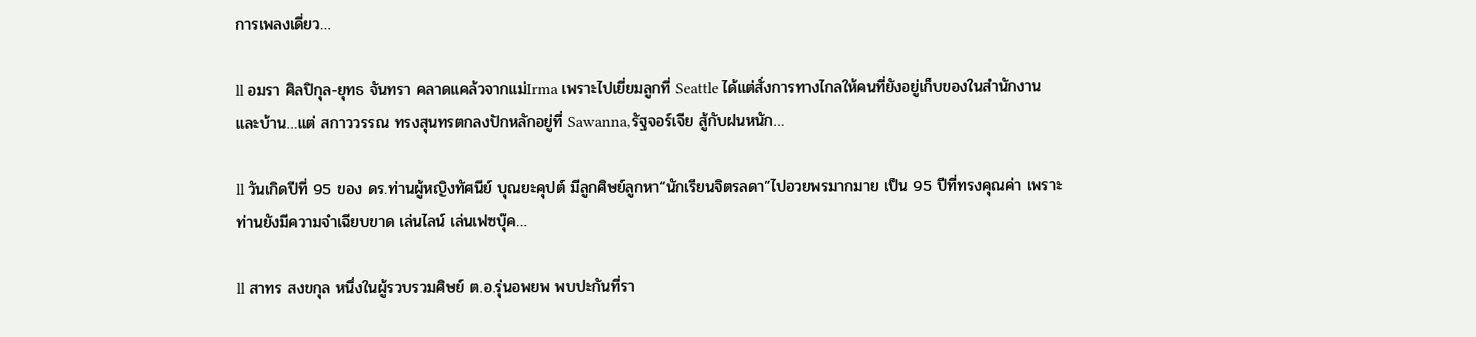การเพลงเดี่ยว…

ll อมรา ศิลปิกุล-ยุทธ จันทรา คลาดแคล้วจากแม่Irma เพราะไปเยี่ยมลูกที่ Seattle ได้แต่สั่งการทางไกลให้คนที่ยังอยู่เก็บของในสำนักงานและบ้าน…แต่ สกาววรรณ ทรงสุนทรตกลงปักหลักอยู่ที่ Sawanna,รัฐจอร์เจีย สู้กับฝนหนัก…

ll วันเกิดปีที่ 95 ของ ดร.ท่านผู้หญิงทัศนีย์ บุณยะคุปต์ มีลูกศิษย์ลูกหา“นักเรียนจิตรลดา”ไปอวยพรมากมาย เป็น 95 ปีที่ทรงคุณค่า เพราะท่านยังมีความจำเฉียบขาด เล่นไลน์ เล่นเฟซบุ๊ค…

ll สาทร สงขกุล หนึ่งในผู้รวบรวมศิษย์ ต.อ.รุ่นอพยพ พบปะกันที่รา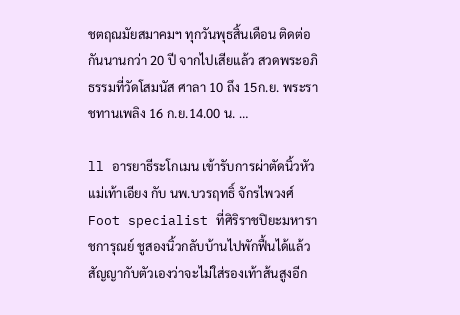ชตฤณมัยสมาคมฯ ทุกวันพุธสิ้นเดือน ติดต่อกันนานกว่า 20 ปี จากไปเสียแล้ว สวดพระอภิธรรมที่วัดโสมนัส ศาลา 10 ถึง 15ก.ย. พระราชทานเพลิง 16 ก.ย.14.00 น. …

ll อารยาธีระโกเมน เข้ารับการผ่าตัดนิ้วหัวแม่เท้าเอียง กับ นพ.บวรฤทธิ์ จักรไพวงศ์ Foot specialist ที่ศิริราชปิยะมหาราชการุณย์ ชูสองนิ้วกลับบ้านไปพักฟื้นได้แล้ว สัญญากับตัวเองว่าจะไม่ใส่รองเท้าส้นสูงอีก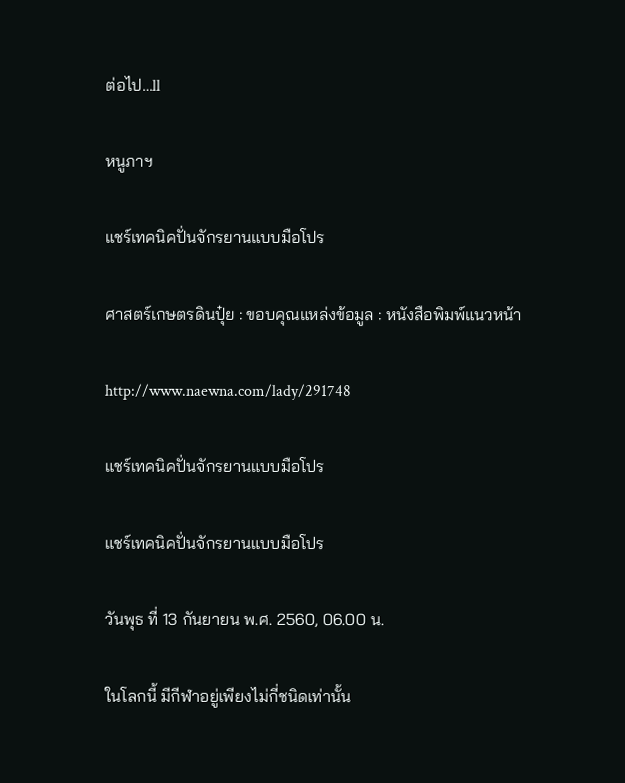ต่อไป…ll

หนูภาฯ

แชร์เทคนิคปั่นจักรยานแบบมือโปร

ศาสตร์เกษตรดินปุ๋ย : ขอบคุณแหล่งข้อมูล : หนังสือพิมพ์แนวหน้า

http://www.naewna.com/lady/291748

แชร์เทคนิคปั่นจักรยานแบบมือโปร

แชร์เทคนิคปั่นจักรยานแบบมือโปร

วันพุธ ที่ 13 กันยายน พ.ศ. 2560, 06.00 น.

ในโลกนี้ มีกีฬาอยู่เพียงไม่กี่ชนิดเท่านั้น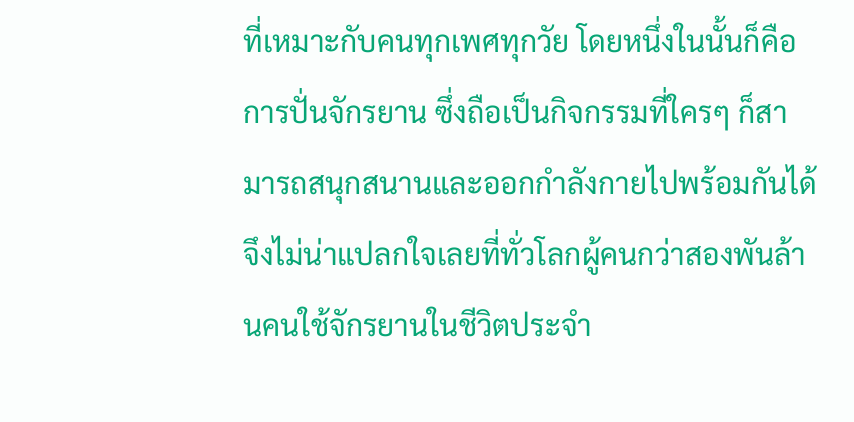ที่เหมาะกับคนทุกเพศทุกวัย โดยหนึ่งในนั้นก็คือการปั่นจักรยาน ซึ่งถือเป็นกิจกรรมที่ใครๆ ก็สามารถสนุกสนานและออกกำลังกายไปพร้อมกันได้ จึงไม่น่าแปลกใจเลยที่ทั่วโลกผู้คนกว่าสองพันล้านคนใช้จักรยานในชีวิตประจำ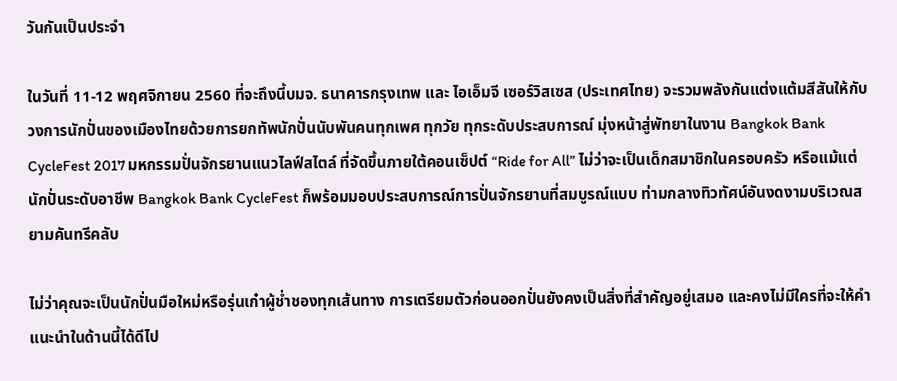วันกันเป็นประจำ

ในวันที่ 11-12 พฤศจิกายน 2560 ที่จะถึงนี้บมจ. ธนาคารกรุงเทพ และ ไอเอ็มจี เซอร์วิสเซส (ประเทศไทย) จะรวมพลังกันแต่งแต้มสีสันให้กับวงการนักปั่นของเมืองไทยด้วยการยกทัพนักปั่นนับพันคนทุกเพศ ทุกวัย ทุกระดับประสบการณ์ มุ่งหน้าสู่พัทยาในงาน Bangkok Bank CycleFest 2017 มหกรรมปั่นจักรยานแนวไลฟ์สไตล์ ที่จัดขึ้นภายใต้คอนเซ็ปต์ “Ride for All” ไม่ว่าจะเป็นเด็กสมาชิกในครอบครัว หรือแม้แต่นักปั่นระดับอาชีพ Bangkok Bank CycleFest ก็พร้อมมอบประสบการณ์การปั่นจักรยานที่สมบูรณ์แบบ ท่ามกลางทิวทัศน์อันงดงามบริเวณสยามคันทรีคลับ

ไม่ว่าคุณจะเป็นนักปั่นมือใหม่หรือรุ่นเก๋าผู้ช่ำชองทุกเส้นทาง การเตรียมตัวก่อนออกปั่นยังคงเป็นสิ่งที่สำคัญอยู่เสมอ และคงไม่มีใครที่จะให้คำแนะนำในด้านนี้ได้ดีไป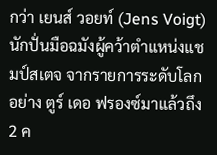กว่า เยนส์ วอยท์ (Jens Voigt) นักปั่นมือฉมังผู้คว้าตำแหน่งแชมป์สเตจ จากรายการระดับโลกอย่าง ตูร์ เดอ ฟรองซ์มาแล้วถึง 2 ค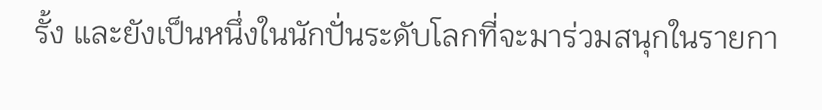รั้ง และยังเป็นหนึ่งในนักปั่นระดับโลกที่จะมาร่วมสนุกในรายกา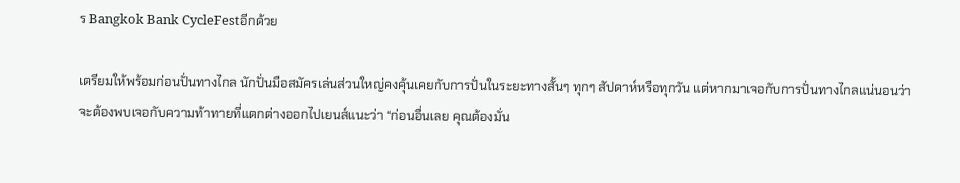ร Bangkok Bank CycleFestอีกด้วย

เตรียมให้พร้อมก่อนปั่นทางไกล นักปั่นมือสมัครเล่นส่วนใหญ่คงคุ้นเคยกับการปั่นในระยะทางสั้นๆ ทุกๆ สัปดาห์หรือทุกวัน แต่หากมาเจอกับการปั่นทางไกลแน่นอนว่าจะต้องพบเจอกับความท้าทายที่แตกต่างออกไปเยนส์แนะว่า “ก่อนอื่นเลย คุณต้องมั่น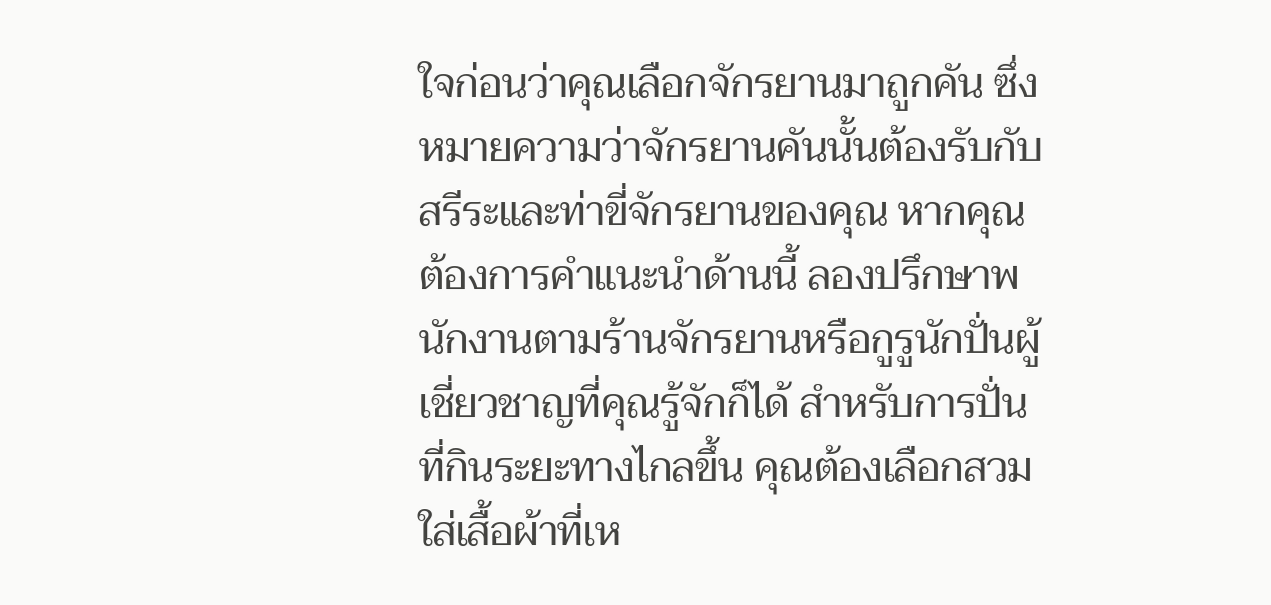ใจก่อนว่าคุณเลือกจักรยานมาถูกคัน ซึ่งหมายความว่าจักรยานคันนั้นต้องรับกับสรีระและท่าขี่จักรยานของคุณ หากคุณต้องการคำแนะนำด้านนี้ ลองปรึกษาพนักงานตามร้านจักรยานหรือกูรูนักปั่นผู้เชี่ยวชาญที่คุณรู้จักก็ได้ สำหรับการปั่นที่กินระยะทางไกลขึ้น คุณต้องเลือกสวมใส่เสื้อผ้าที่เห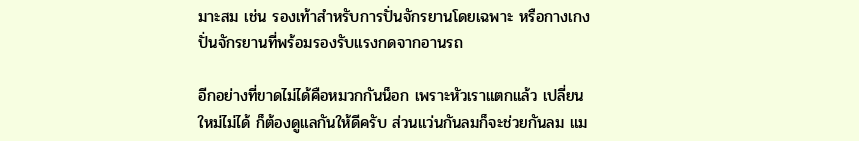มาะสม เช่น รองเท้าสำหรับการปั่นจักรยานโดยเฉพาะ หรือกางเกงปั่นจักรยานที่พร้อมรองรับแรงกดจากอานรถ

อีกอย่างที่ขาดไม่ได้คือหมวกกันน็อก เพราะหัวเราแตกแล้ว เปลี่ยนใหม่ไม่ได้ ก็ต้องดูแลกันให้ดีครับ ส่วนแว่นกันลมก็จะช่วยกันลม แม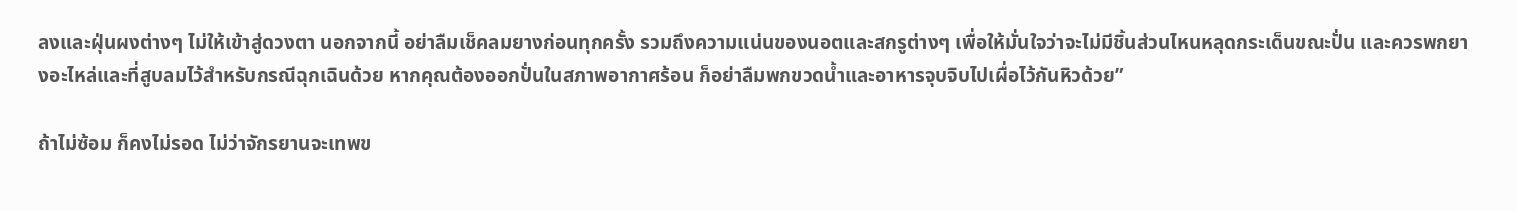ลงและฝุ่นผงต่างๆ ไม่ให้เข้าสู่ดวงตา นอกจากนี้ อย่าลืมเช็คลมยางก่อนทุกครั้ง รวมถึงความแน่นของนอตและสกรูต่างๆ เพื่อให้มั่นใจว่าจะไม่มีชิ้นส่วนไหนหลุดกระเด็นขณะปั่น และควรพกยางอะไหล่และที่สูบลมไว้สำหรับกรณีฉุกเฉินด้วย หากคุณต้องออกปั่นในสภาพอากาศร้อน ก็อย่าลืมพกขวดน้ำและอาหารจุบจิบไปเผื่อไว้กันหิวด้วย”

ถ้าไม่ซ้อม ก็คงไม่รอด ไม่ว่าจักรยานจะเทพข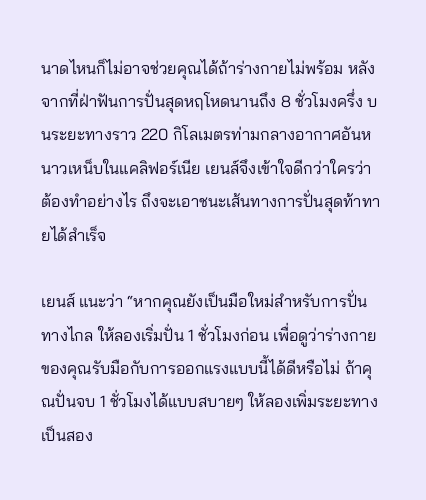นาดไหนก็ไม่อาจช่วยคุณได้ถ้าร่างกายไม่พร้อม หลังจากที่ฝ่าฟันการปั่นสุดหฤโหดนานถึง 8 ชั่วโมงครึ่ง บนระยะทางราว 220 กิโลเมตรท่ามกลางอากาศอันหนาวเหน็บในแคลิฟอร์เนีย เยนส์จึงเข้าใจดีกว่าใครว่าต้องทำอย่างไร ถึงจะเอาชนะเส้นทางการปั่นสุดท้าทายได้สำเร็จ

เยนส์ แนะว่า “หากคุณยังเป็นมือใหม่สำหรับการปั่นทางไกล ให้ลองเริ่มปั่น 1 ชั่วโมงก่อน เพื่อดูว่าร่างกายของคุณรับมือกับการออกแรงแบบนี้ได้ดีหรือไม่ ถ้าคุณปั่นจบ 1 ชั่วโมงได้แบบสบายๆ ให้ลองเพิ่มระยะทางเป็นสอง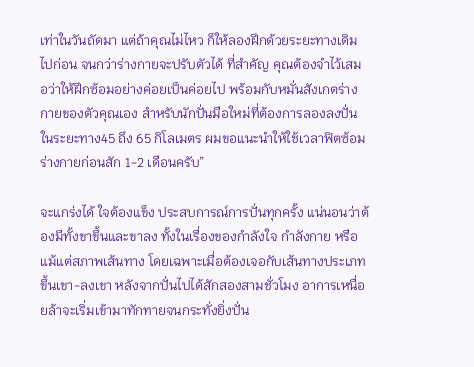เท่าในวันถัดมา แต่ถ้าคุณไม่ไหว ก็ให้ลองฝึกด้วยระยะทางเดิมไปก่อน จนกว่าร่างกายจะปรับตัวได้ ที่สำคัญ คุณต้องจำไว้เสมอว่าให้ฝึกซ้อมอย่างค่อยเป็นค่อยไป พร้อมกับหมั่นสังเกตร่างกายของตัวคุณเอง สำหรับนักปั่นมือใหม่ที่ต้องการลองลงปั่นในระยะทาง45 ถึง 65 กิโลเมตร ผมขอแนะนำให้ใช้เวลาฟิตซ้อมร่างกายก่อนสัก 1-2 เดือนครับ”

จะแกร่งได้ ใจต้องแข็ง ประสบการณ์การปั่นทุกครั้ง แน่นอนว่าต้องมีทั้งขาขึ้นและขาลง ทั้งในเรื่องของกำลังใจ กำลังกาย หรือแม้แต่สภาพเส้นทาง โดยเฉพาะเมื่อต้องเจอกับเส้นทางประเภทขึ้นเขา-ลงเขา หลังจากปั่นไปได้สักสองสามชั่วโมง อาการเหนื่อยล้าจะเริ่มเข้ามาทักทายจนกระทั่งยิ่งปั่น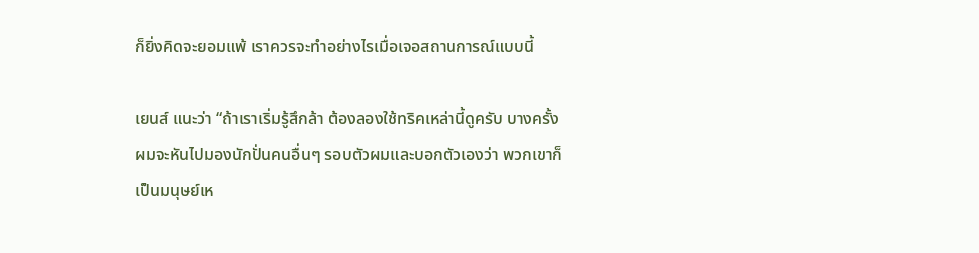ก็ยิ่งคิดจะยอมแพ้ เราควรจะทำอย่างไรเมื่อเจอสถานการณ์แบบนี้

เยนส์ แนะว่า “ถ้าเราเริ่มรู้สึกล้า ต้องลองใช้ทริคเหล่านี้ดูครับ บางครั้งผมจะหันไปมองนักปั่นคนอื่นๆ รอบตัวผมและบอกตัวเองว่า พวกเขาก็เป็นมนุษย์เห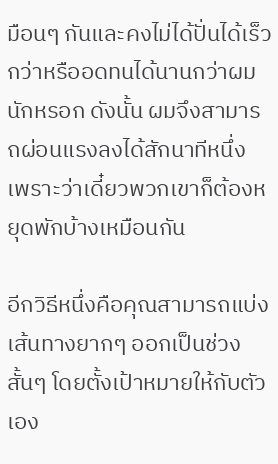มือนๆ กันและคงไม่ได้ปั่นได้เร็วกว่าหรืออดทนได้นานกว่าผมนักหรอก ดังนั้น ผมจึงสามารถผ่อนแรงลงได้สักนาทีหนึ่ง เพราะว่าเดี๋ยวพวกเขาก็ต้องหยุดพักบ้างเหมือนกัน

อีกวิธีหนึ่งคือคุณสามารถแบ่งเส้นทางยากๆ ออกเป็นช่วงสั้นๆ โดยตั้งเป้าหมายให้กับตัวเอง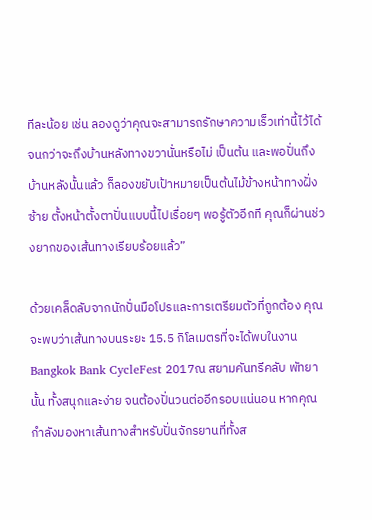ทีละน้อย เช่น ลองดูว่าคุณจะสามารถรักษาความเร็วเท่านี้ไว้ได้จนกว่าจะถึงบ้านหลังทางขวานั่นหรือไม่ เป็นต้น และพอปั่นถึงบ้านหลังนั้นแล้ว ก็ลองขยับเป้าหมายเป็นต้นไม้ข้างหน้าทางฝั่งซ้าย ตั้งหน้าตั้งตาปั่นแบบนี้ไปเรื่อยๆ พอรู้ตัวอีกที คุณก็ผ่านช่วงยากของเส้นทางเรียบร้อยแล้ว”

ด้วยเคล็ดลับจากนักปั่นมือโปรและการเตรียมตัวที่ถูกต้อง คุณจะพบว่าเส้นทางบนระยะ 15.5 กิโลเมตรที่จะได้พบในงาน Bangkok Bank CycleFest 2017ณ สยามคันทรีคลับ พัทยานั้น ทั้งสนุกและง่าย จนต้องปั่นวนต่ออีกรอบแน่นอน หากคุณกำลังมองหาเส้นทางสำหรับปั่นจักรยานที่ทั้งส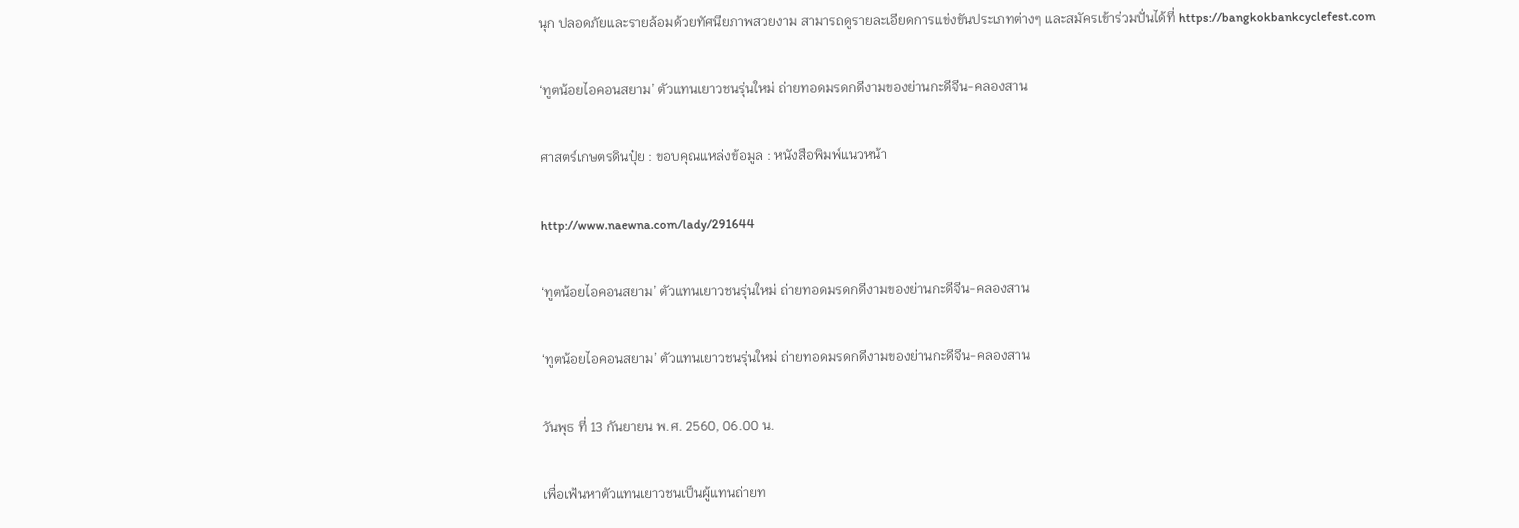นุก ปลอดภัยและรายล้อมด้วยทัศนียภาพสวยงาม สามารถดูรายละเอียดการแข่งขันประเภทต่างๆ และสมัครเข้าร่วมปั่นได้ที่ https://bangkokbankcyclefest.com

‘ทูตน้อยไอคอนสยาม’ ตัวแทนเยาวชนรุ่นใหม่ ถ่ายทอดมรดกดีงามของย่านกะดีจีน-คลองสาน

ศาสตร์เกษตรดินปุ๋ย : ขอบคุณแหล่งข้อมูล : หนังสือพิมพ์แนวหน้า

http://www.naewna.com/lady/291644

‘ทูตน้อยไอคอนสยาม’ ตัวแทนเยาวชนรุ่นใหม่ ถ่ายทอดมรดกดีงามของย่านกะดีจีน-คลองสาน

‘ทูตน้อยไอคอนสยาม’ ตัวแทนเยาวชนรุ่นใหม่ ถ่ายทอดมรดกดีงามของย่านกะดีจีน-คลองสาน

วันพุธ ที่ 13 กันยายน พ.ศ. 2560, 06.00 น.

เพื่อเฟ้นหาตัวแทนเยาวชนเป็นผู้แทนถ่ายท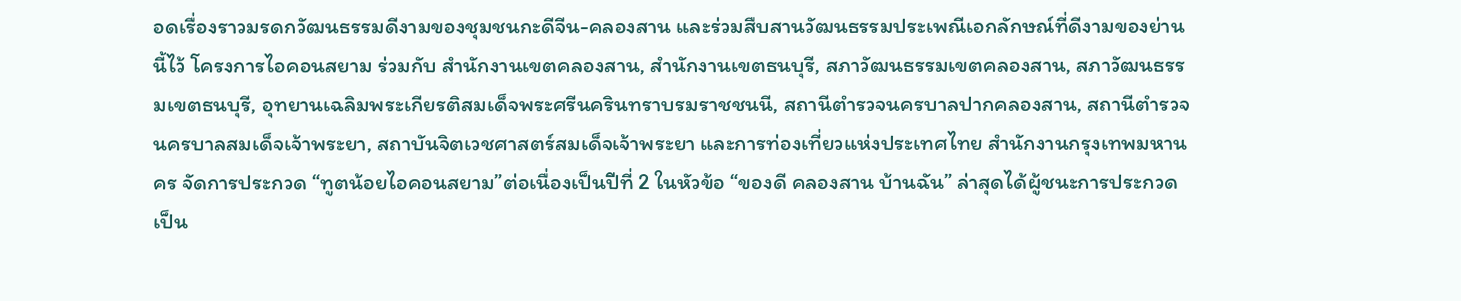อดเรื่องราวมรดกวัฒนธรรมดีงามของชุมชนกะดีจีน-คลองสาน และร่วมสืบสานวัฒนธรรมประเพณีเอกลักษณ์ที่ดีงามของย่านนี้ไว้ โครงการไอคอนสยาม ร่วมกับ สำนักงานเขตคลองสาน, สำนักงานเขตธนบุรี, สภาวัฒนธรรมเขตคลองสาน, สภาวัฒนธรรมเขตธนบุรี, อุทยานเฉลิมพระเกียรติสมเด็จพระศรีนครินทราบรมราชชนนี, สถานีตำรวจนครบาลปากคลองสาน, สถานีตำรวจนครบาลสมเด็จเจ้าพระยา, สถาบันจิตเวชศาสตร์สมเด็จเจ้าพระยา และการท่องเที่ยวแห่งประเทศไทย สำนักงานกรุงเทพมหานคร จัดการประกวด “ทูตน้อยไอคอนสยาม”ต่อเนื่องเป็นปีที่ 2 ในหัวข้อ “ของดี คลองสาน บ้านฉัน” ล่าสุดได้ผู้ชนะการประกวดเป็น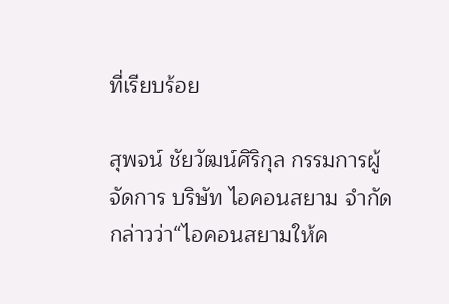ที่เรียบร้อย

สุพจน์ ชัยวัฒน์ศิริกุล กรรมการผู้จัดการ บริษัท ไอคอนสยาม จำกัด กล่าวว่า“ไอคอนสยามให้ค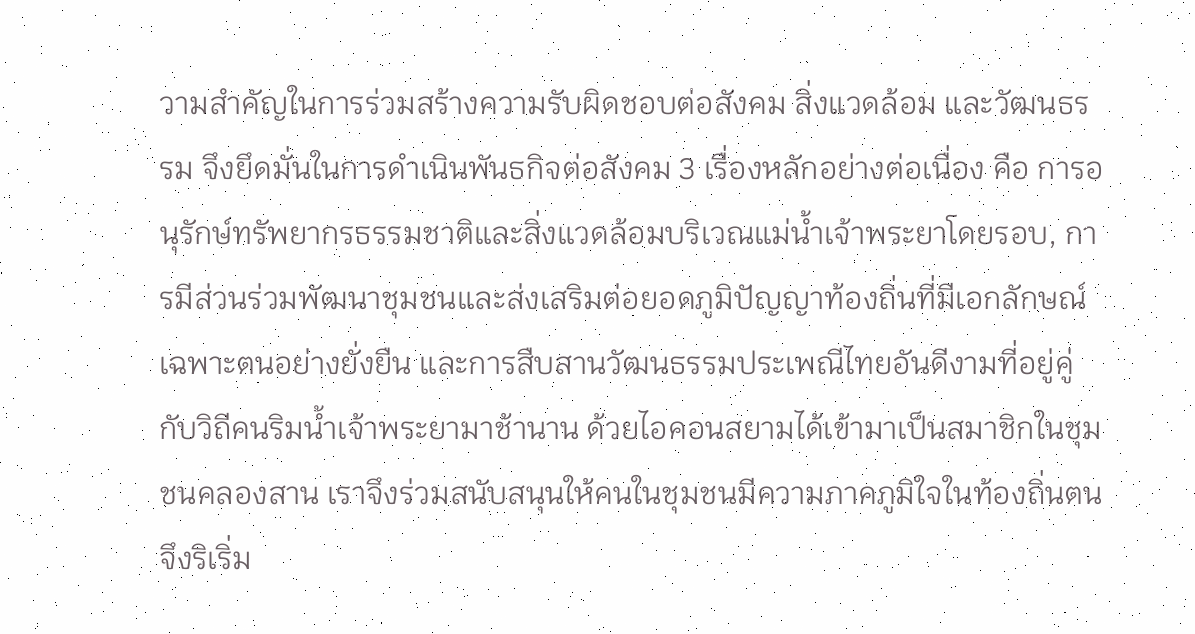วามสำคัญในการร่วมสร้างความรับผิดชอบต่อสังคม สิ่งแวดล้อม และวัฒนธรรม จึงยึดมั่นในการดำเนินพันธกิจต่อสังคม 3 เรื่องหลักอย่างต่อเนื่อง คือ การอนุรักษ์ทรัพยากรธรรมชาติและสิ่งแวดล้อมบริเวณแม่น้ำเจ้าพระยาโดยรอบ, การมีส่วนร่วมพัฒนาชุมชนและส่งเสริมต่อยอดภูมิปัญญาท้องถิ่นที่มีเอกลักษณ์เฉพาะตนอย่างยั่งยืน และการสืบสานวัฒนธรรมประเพณีไทยอันดีงามที่อยู่คู่กับวิถีคนริมน้ำเจ้าพระยามาช้านาน ด้วยไอคอนสยามได้เข้ามาเป็นสมาชิกในชุมชนคลองสาน เราจึงร่วมสนับสนุนให้คนในชุมชนมีความภาคภูมิใจในท้องถิ่นตน จึงริเริ่ม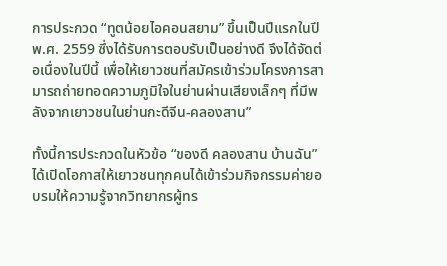การประกวด “ทูตน้อยไอคอนสยาม” ขึ้นเป็นปีแรกในปี พ.ศ. 2559 ซึ่งได้รับการตอบรับเป็นอย่างดี จึงได้จัดต่อเนื่องในปีนี้ เพื่อให้เยาวชนที่สมัครเข้าร่วมโครงการสามารถถ่ายทอดความภูมิใจในย่านผ่านเสียงเล็กๆ ที่มีพลังจากเยาวชนในย่านกะดีจีน-คลองสาน”

ทั้งนี้การประกวดในหัวข้อ “ของดี คลองสาน บ้านฉัน” ได้เปิดโอกาสให้เยาวชนทุกคนได้เข้าร่วมกิจกรรมค่ายอบรมให้ความรู้จากวิทยากรผู้ทร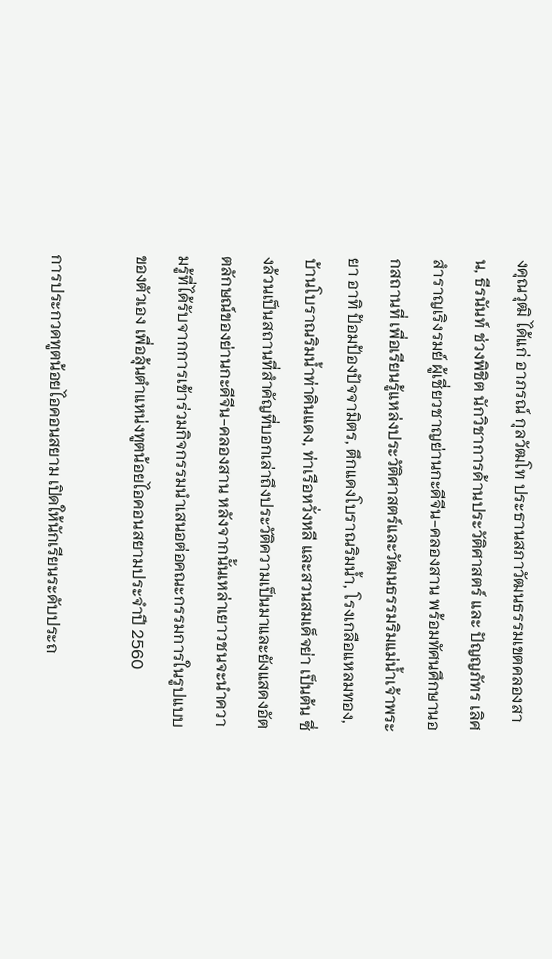งคุณวุฒิ ได้แก่ อาภรณ์ กุลวัฒโท ประธานสภาวัฒนธรรมเขตคลองสาน, ธีรนันท์ ช่วงพิชิต นักวิชาการด้านประวัติศาสตร์ และ ปัญญภัทร เลิศสำราญเริงรมย์ ผู้เชี่ยวชาญย่านกะดีจีน-คลองสาน พร้อมทัศนศึกษานอกสถานที่ เพื่อเรียนรู้แหล่งประวัติศาสตร์และวัฒนธรรมริมแม่น้ำเจ้าพระยา อาทิ ป้อมป้องปัจจามิตร, ตึกแดงโบราณริมน้ำ, โรงเกลือแหลมทอง, บ้านโบราณริมน้ำท่าดินแดง, ท่าเรือหวั่งหลี และสวนสมเด็จย่า เป็นต้น ซึ่งล้วนเป็นสถานที่สำคัญที่บอกเล่าถึงประวัติความเป็นมาและยังแสดงอัตตลักษณ์ของย่านกะดีจีน-คลองสาน หลังจากนั้นเหล่าเยาวชนจะนำความรู้ที่ได้รับจากการเข้าร่วมกิจกรรมนำเสนอต่อคณะกรรมการในรูปแบบของตัวเอง เพื่อลุ้นตำแหน่งทูตน้อยไอคอนสยามประจำปี 2560

การประกวดทูตน้อยไอคอนสยาม เปิดให้นักเรียนระดับประถ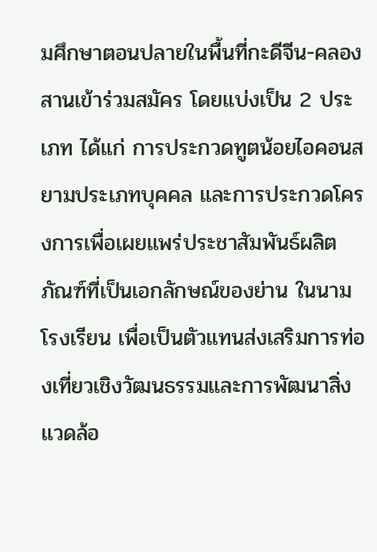มศึกษาตอนปลายในพื้นที่กะดีจีน-คลองสานเข้าร่วมสมัคร โดยแบ่งเป็น 2 ประเภท ได้แก่ การประกวดทูตน้อยไอคอนสยามประเภทบุคคล และการประกวดโครงการเพื่อเผยแพร่ประชาสัมพันธ์ผลิตภัณฑ์ที่เป็นเอกลักษณ์ของย่าน ในนามโรงเรียน เพื่อเป็นตัวแทนส่งเสริมการท่องเที่ยวเชิงวัฒนธรรมและการพัฒนาสิ่งแวดล้อ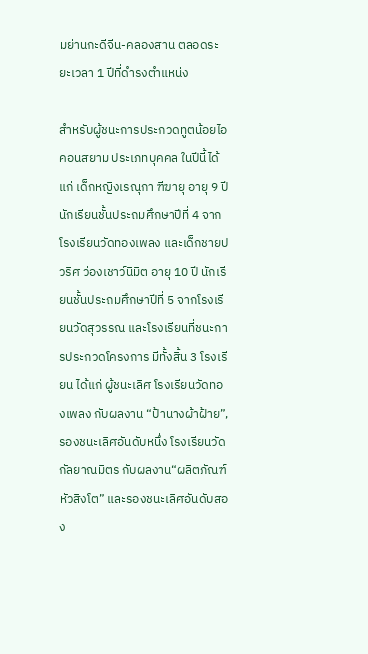มย่านกะดีจีน-คลองสาน ตลอดระยะเวลา 1 ปีที่ดำรงตำแหน่ง

สำหรับผู้ชนะการประกวดทูตน้อยไอคอนสยาม ประเภทบุคคล ในปีนี้ได้แก่ เด็กหญิงเรณุกา ฑีฆายุ อายุ 9 ปี นักเรียนชั้นประถมศึกษาปีที่ 4 จากโรงเรียนวัดทองเพลง และเด็กชายปวริศ ว่องเชาว์นิมิต อายุ 10 ปี นักเรียนชั้นประถมศึกษาปีที่ 5 จากโรงเรียนวัดสุวรรณ และโรงเรียนที่ชนะการประกวดโครงการ มีทั้งสิ้น 3 โรงเรียน ได้แก่ ผู้ชนะเลิศ โรงเรียนวัดทองเพลง กับผลงาน “ป้านางผ้าฝ้าย”, รองชนะเลิศอันดับหนึ่ง โรงเรียนวัดกัลยาณมิตร กับผลงาน“ผลิตภัณฑ์หัวสิงโต” และรองชนะเลิศอันดับสอง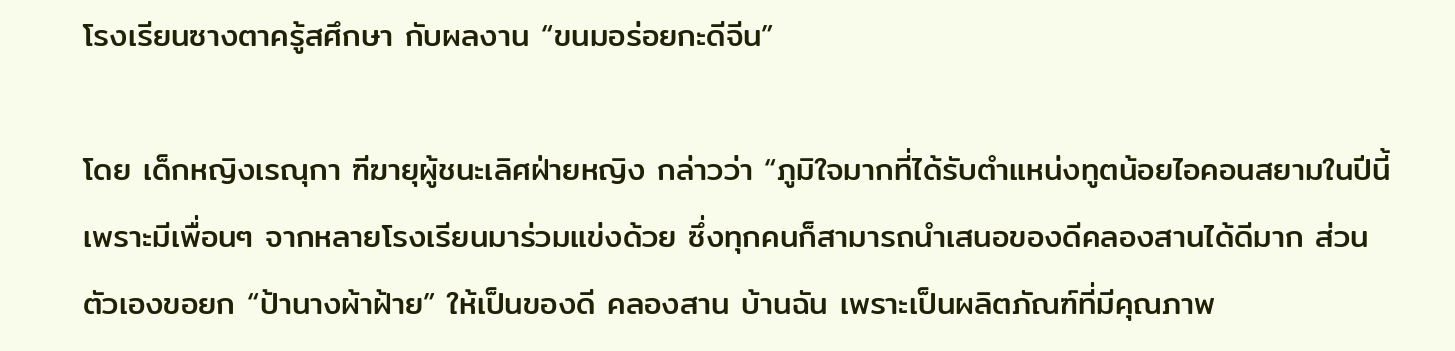โรงเรียนซางตาครู้สศึกษา กับผลงาน “ขนมอร่อยกะดีจีน”

โดย เด็กหญิงเรณุกา ฑีฆายุผู้ชนะเลิศฝ่ายหญิง กล่าวว่า “ภูมิใจมากที่ได้รับตำแหน่งทูตน้อยไอคอนสยามในปีนี้ เพราะมีเพื่อนๆ จากหลายโรงเรียนมาร่วมแข่งด้วย ซึ่งทุกคนก็สามารถนำเสนอของดีคลองสานได้ดีมาก ส่วนตัวเองขอยก “ป้านางผ้าฝ้าย” ให้เป็นของดี คลองสาน บ้านฉัน เพราะเป็นผลิตภัณฑ์ที่มีคุณภาพ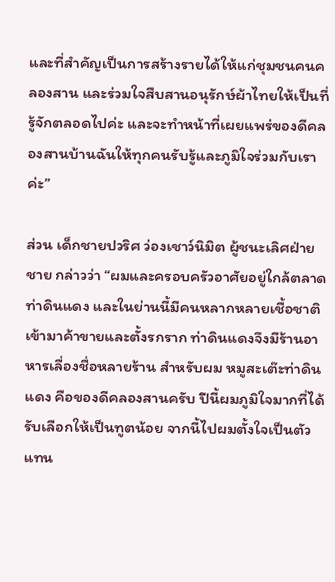และที่สำคัญเป็นการสร้างรายได้ให้แก่ชุมชนคนคลองสาน และร่วมใจสืบสานอนุรักษ์ผ้าไทยให้เป็นที่รู้จักตลอดไปค่ะ และจะทำหน้าที่เผยแพร่ของดีคลองสานบ้านฉันให้ทุกคนรับรู้และภูมิใจร่วมกับเราค่ะ”

ส่วน เด็กชายปวริศ ว่องเชาว์นิมิต ผู้ชนะเลิศฝ่ายชาย กล่าวว่า “ผมและครอบครัวอาศัยอยู่ใกล้ตลาดท่าดินแดง และในย่านนี้มีคนหลากหลายเชื้อชาติเข้ามาค้าขายและตั้งรกราก ท่าดินแดงจึงมีร้านอาหารเลื่องชื่อหลายร้าน สำหรับผม หมูสะเต๊ะท่าดินแดง คือของดีคลองสานครับ ปีนี้ผมภูมิใจมากที่ได้รับเลือกให้เป็นทูตน้อย จากนี้ไปผมตั้งใจเป็นตัวแทน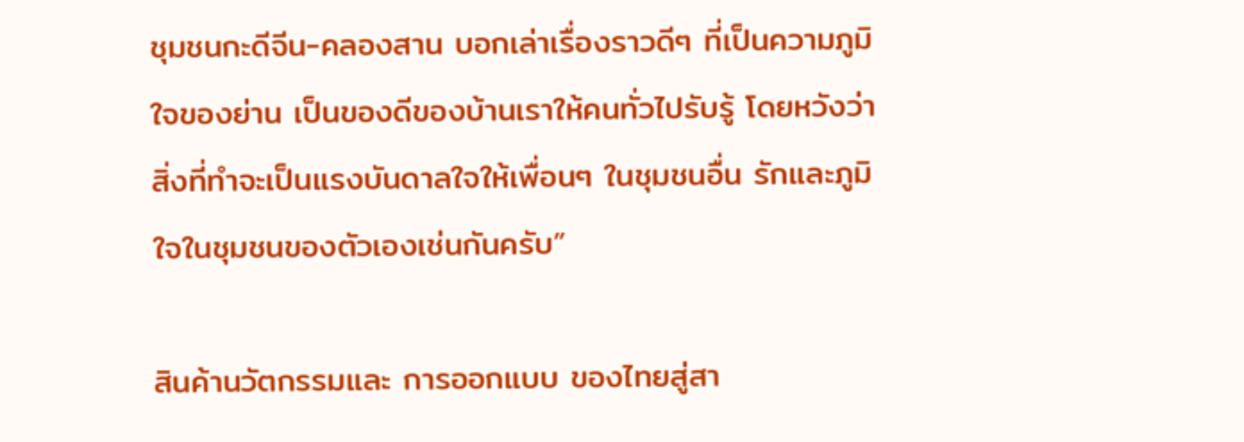ชุมชนกะดีจีน-คลองสาน บอกเล่าเรื่องราวดีๆ ที่เป็นความภูมิใจของย่าน เป็นของดีของบ้านเราให้คนทั่วไปรับรู้ โดยหวังว่าสิ่งที่ทำจะเป็นแรงบันดาลใจให้เพื่อนๆ ในชุมชนอื่น รักและภูมิใจในชุมชนของตัวเองเช่นกันครับ”

สินค้านวัตกรรมและ การออกแบบ ของไทยสู่สา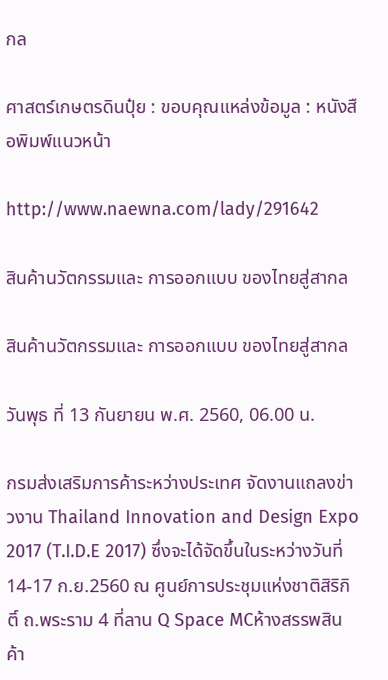กล

ศาสตร์เกษตรดินปุ๋ย : ขอบคุณแหล่งข้อมูล : หนังสือพิมพ์แนวหน้า

http://www.naewna.com/lady/291642

สินค้านวัตกรรมและ การออกแบบ ของไทยสู่สากล

สินค้านวัตกรรมและ การออกแบบ ของไทยสู่สากล

วันพุธ ที่ 13 กันยายน พ.ศ. 2560, 06.00 น.

กรมส่งเสริมการค้าระหว่างประเทศ จัดงานแถลงข่าวงาน Thailand Innovation and Design Expo 2017 (T.I.D.E 2017) ซึ่งจะได้จัดขึ้นในระหว่างวันที่ 14-17 ก.ย.2560 ณ ศูนย์การประชุมแห่งชาติสิริกิติ์ ถ.พระราม 4 ที่ลาน Q Space MCห้างสรรพสินค้า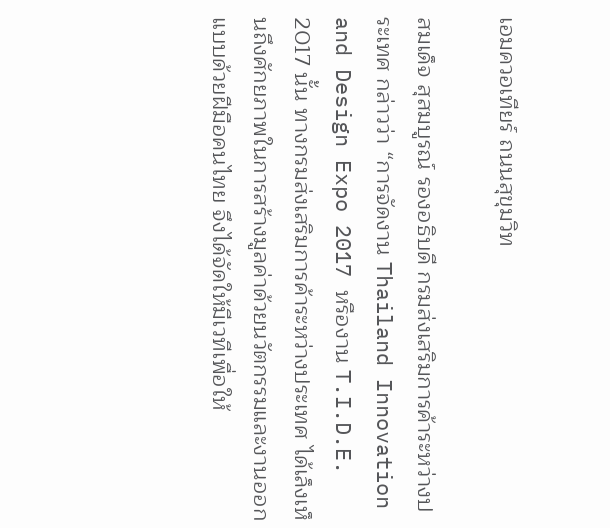เอมควอเทียร์ ถนนสุขุมวิท

สมเด็จ สุสมบูรณ์ รองอธิบดี กรมส่งเสริมการค้าระหว่างประเทศ กล่าวว่า “การจัดงาน Thailand Innovation and Design Expo 2017 หรืองาน T.I.D.E. 2017 นั้น ทางกรมส่งเสริมการค้าระหว่างประเทศ ได้เล็งเห็นถึงศักยภาพในการสร้างมูลค่าด้วยนวัตกรรมและงานออกแบบด้วยฝีมือคนไทย จึงได้จัดให้มีเวทีเพื่อให้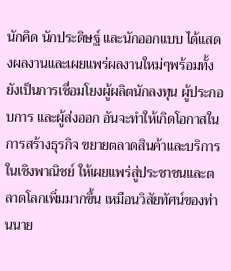นักคิด นักประดิษฐ์ และนักออกแบบ ได้แสดงผลงานและเผยแพร่ผลงานใหม่ๆพร้อมทั้งยังเป็นการเชื่อมโยงผู้ผลิตนักลงทุน ผู้ประกอบการ และผู้ส่งออก อันจะทำให้เกิดโอกาสในการสร้างธุรกิจ ขยายตลาดสินค้าและบริการในเชิงพาณิชย์ ให้เผยแพร่สู่ประชาชนและตลาดโลกเพิ่มมากขึ้น เหมือนวิสัยทัศน์ของท่านนาย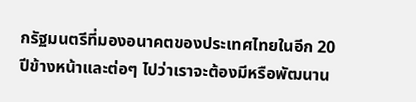กรัฐมนตรีที่มองอนาคตของประเทศไทยในอีก 20 ปีข้างหน้าและต่อๆ ไปว่าเราจะต้องมีหรือพัฒนาน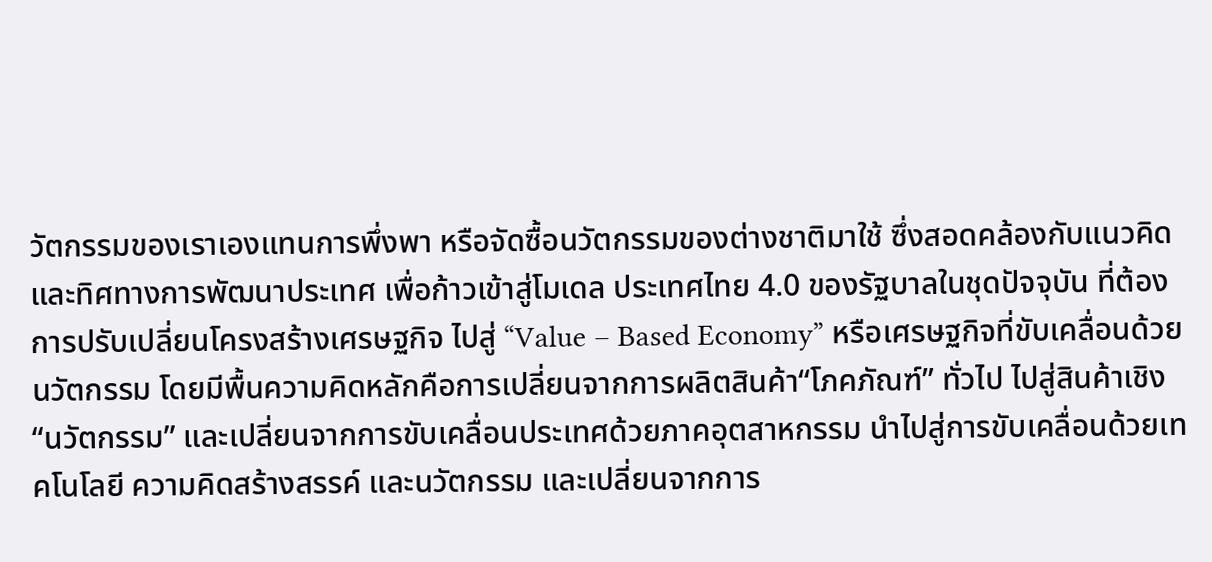วัตกรรมของเราเองแทนการพึ่งพา หรือจัดซื้อนวัตกรรมของต่างชาติมาใช้ ซึ่งสอดคล้องกับแนวคิดและทิศทางการพัฒนาประเทศ เพื่อก้าวเข้าสู่โมเดล ประเทศไทย 4.0 ของรัฐบาลในชุดปัจจุบัน ที่ต้องการปรับเปลี่ยนโครงสร้างเศรษฐกิจ ไปสู่ “Value – Based Economy” หรือเศรษฐกิจที่ขับเคลื่อนด้วยนวัตกรรม โดยมีพื้นความคิดหลักคือการเปลี่ยนจากการผลิตสินค้า“โภคภัณฑ์” ทั่วไป ไปสู่สินค้าเชิง “นวัตกรรม” และเปลี่ยนจากการขับเคลื่อนประเทศด้วยภาคอุตสาหกรรม นำไปสู่การขับเคลื่อนด้วยเทคโนโลยี ความคิดสร้างสรรค์ และนวัตกรรม และเปลี่ยนจากการ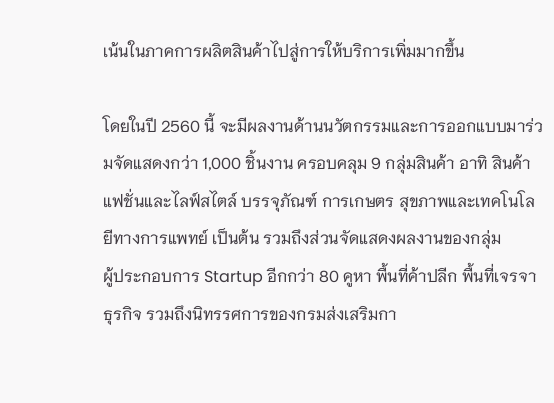เน้นในภาคการผลิตสินค้าไปสู่การให้บริการเพิ่มมากขึ้น

โดยในปี 2560 นี้ จะมีผลงานด้านนวัตกรรมและการออกแบบมาร่วมจัดแสดงกว่า 1,000 ชิ้นงาน ครอบคลุม 9 กลุ่มสินค้า อาทิ สินค้าแฟชั่นและไลฟ์สไตล์ บรรจุภัณฑ์ การเกษตร สุขภาพและเทคโนโลยีทางการแพทย์ เป็นต้น รวมถึงส่วนจัดแสดงผลงานของกลุ่ม
ผู้ประกอบการ Startup อีกกว่า 80 คูหา พื้นที่ค้าปลีก พื้นที่เจรจาธุรกิจ รวมถึงนิทรรศการของกรมส่งเสริมกา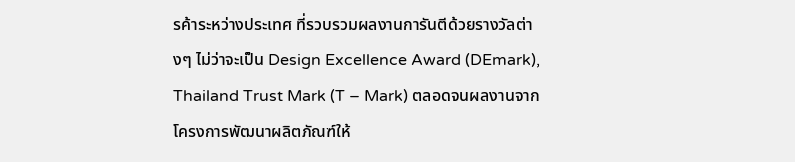รค้าระหว่างประเทศ ที่รวบรวมผลงานการันตีด้วยรางวัลต่างๆ ไม่ว่าจะเป็น Design Excellence Award (DEmark), Thailand Trust Mark (T – Mark) ตลอดจนผลงานจากโครงการพัฒนาผลิตภัณฑ์ให้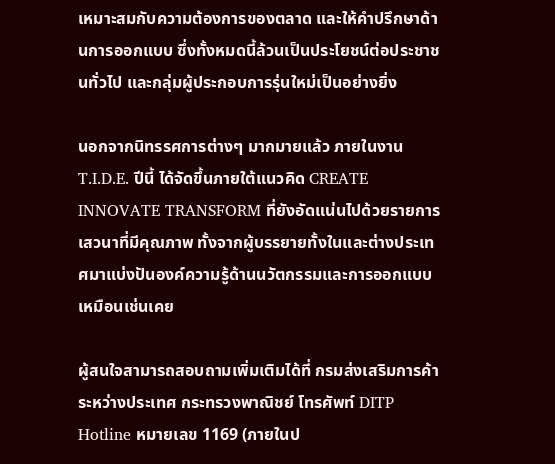เหมาะสมกับความต้องการของตลาด และให้คำปรึกษาด้านการออกแบบ ซึ่งทั้งหมดนี้ล้วนเป็นประโยชน์ต่อประชาชนทั่วไป และกลุ่มผู้ประกอบการรุ่นใหม่เป็นอย่างยิ่ง

นอกจากนิทรรศการต่างๆ มากมายแล้ว ภายในงาน T.I.D.E. ปีนี้ ได้จัดขึ้นภายใต้แนวคิด CREATE INNOVATE TRANSFORM ที่ยังอัดแน่นไปด้วยรายการเสวนาที่มีคุณภาพ ทั้งจากผู้บรรยายทั้งในและต่างประเทศมาแบ่งปันองค์ความรู้ด้านนวัตกรรมและการออกแบบ เหมือนเช่นเคย

ผู้สนใจสามารถสอบถามเพิ่มเติมได้ที่ กรมส่งเสริมการค้าระหว่างประเทศ กระทรวงพาณิชย์ โทรศัพท์ DITP Hotline หมายเลข 1169 (ภายในป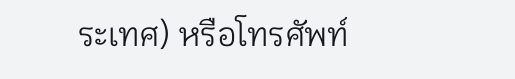ระเทศ) หรือโทรศัพท์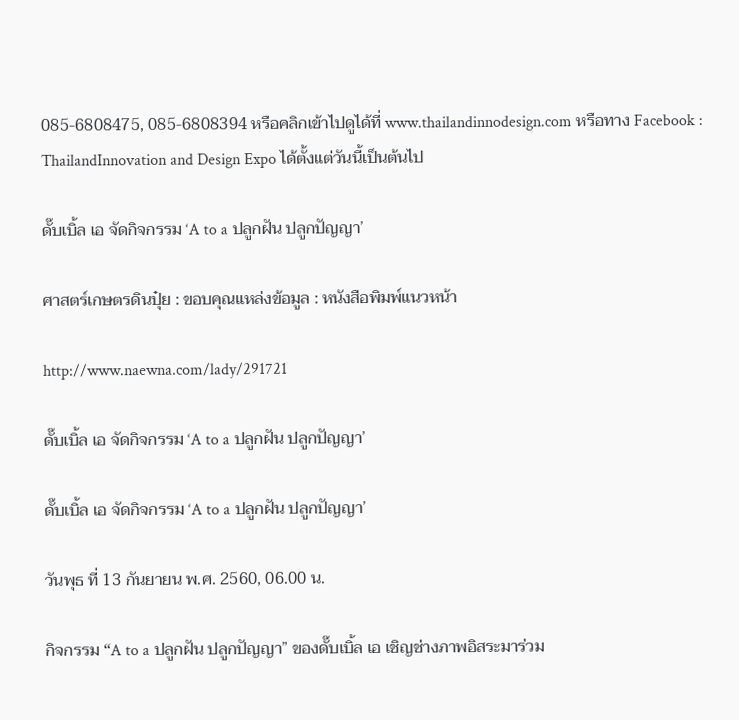085-6808475, 085-6808394 หรือคลิกเข้าไปดูได้ที่ www.thailandinnodesign.com หรือทาง Facebook : ThailandInnovation and Design Expo ได้ตั้งแต่วันนี้เป็นต้นไป

ดั๊บเบิ้ล เอ จัดกิจกรรม ‘A to a ปลูกฝัน ปลูกปัญญา’

ศาสตร์เกษตรดินปุ๋ย : ขอบคุณแหล่งข้อมูล : หนังสือพิมพ์แนวหน้า

http://www.naewna.com/lady/291721

ดั๊บเบิ้ล เอ จัดกิจกรรม ‘A to a ปลูกฝัน ปลูกปัญญา’

ดั๊บเบิ้ล เอ จัดกิจกรรม ‘A to a ปลูกฝัน ปลูกปัญญา’

วันพุธ ที่ 13 กันยายน พ.ศ. 2560, 06.00 น.

กิจกรรม “A to a ปลูกฝัน ปลูกปัญญา” ของดั๊บเบิ้ล เอ เชิญช่างภาพอิสระมาร่วม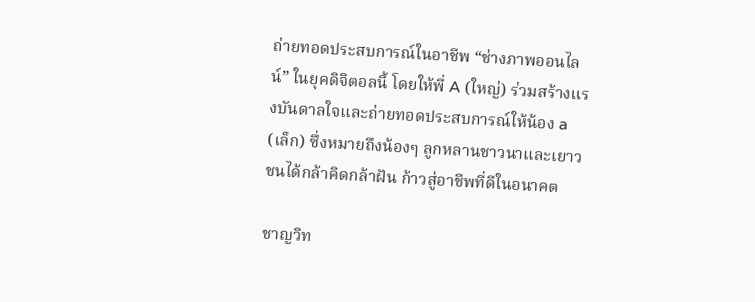ถ่ายทอดประสบการณ์ในอาชีพ “ช่างภาพออนไลน์” ในยุคดิจิตอลนี้ โดยให้พี่ A (ใหญ่) ร่วมสร้างแรงบันดาลใจและถ่ายทอดประสบการณ์ให้น้อง a (เล็ก) ซึ่งหมายถึงน้องๆ ลูกหลานชาวนาและเยาวชนได้กล้าคิดกล้าฝัน ก้าวสู่อาชีพที่ดีในอนาคต

ชาญวิท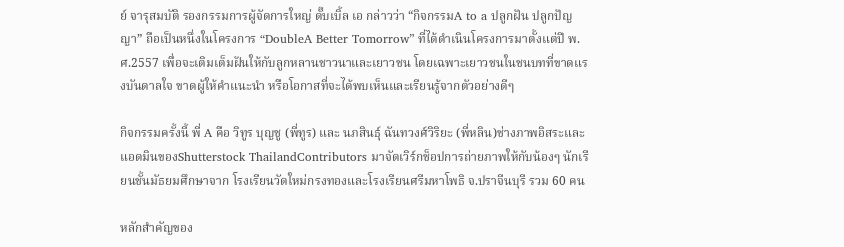ย์ จารุสมบัติ รองกรรมการผู้จัดการใหญ่ ดั๊บเบิ้ล เอ กล่าวว่า “กิจกรรมA to a ปลูกฝัน ปลูกปัญญา” ถือเป็นหนึ่งในโครงการ “DoubleA Better Tomorrow” ที่ได้ดำเนินโครงการมาตั้งแต่ปี พ.ศ.2557 เพื่อจะเติมเต็มฝันให้กับลูกหลานชาวนาและเยาวชน โดยเฉพาะเยาวชนในชนบทที่ขาดแรงบันดาลใจ ขาดผู้ให้คำแนะนำ หรือโอกาสที่จะได้พบเห็นและเรียนรู้จากตัวอย่างดีๆ

กิจกรรมครั้งนี้ พี่ A คือ วิทูร บุญชู (พี่ทูร) และ นภสินธุ์ ฉันทวงศ์วิริยะ (พี่หลิน)ช่างภาพอิสระและแอดมินของShutterstock ThailandContributors มาจัดเวิร์กช็อปการถ่ายภาพให้กับน้องๆ นักเรียนชั้นมัธยมศึกษาจาก โรงเรียนวัดใหม่กรงทองและโรงเรียนศรีมหาโพธิ จ.ปราจีนบุรี รวม 60 คน

หลักสำคัญของ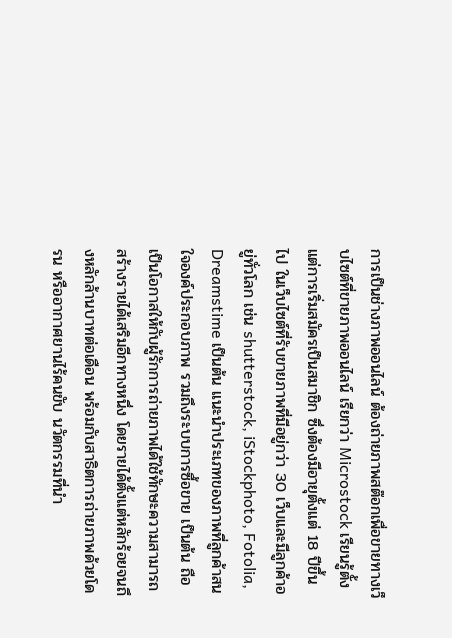การเป็นช่างภาพออนไลน์ ต้องถ่ายภาพสต๊อกเพื่อขายทางเว็บไซต์ที่ขายภาพออนไลน์ เรียกว่า Microstock เรียนรู้ตั้งแต่การเริ่มสมัครเป็นสมาชิก ซึ่งต้องมีอายุตั้งแต่ 18 ปีขึ้นไป ในเว็บไซต์ที่รับขายภาพที่มีอยู่กว่า 30 เว็บและมีลูกค้าอยู่ทั่วโลก เช่น shutterstock, iStockphoto, Fotolia, Dreamstime เป็นต้น แนะนำประเภทของภาพที่ลูกค้าสนใจองค์ประกอบภาพ รวมถึงระบบการซื้อขาย เป็นต้น ถือเป็นโอกาสให้กับผู้รักการถ่ายภาพได้ใช้ทักษะความสามารถสร้างรายได้เสริมอีกทางหนึ่ง โดยรายได้ตั้งแต่หลักร้อยจนถึงหลักล้านบาทต่อเดือน พร้อมกับสาธิตการถ่ายภาพด้วยโดรน หรืออากาศยานไร้คนขับ นวัตกรรมที่นำ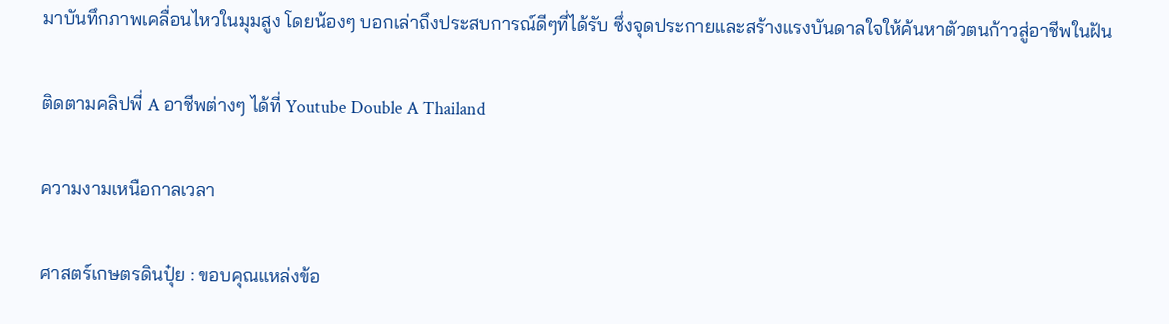มาบันทึกภาพเคลื่อนไหวในมุมสูง โดยน้องๆ บอกเล่าถึงประสบการณ์ดีๆที่ได้รับ ซึ่งจุดประกายและสร้างแรงบันดาลใจให้ค้นหาตัวตนก้าวสู่อาชีพในฝัน

ติดตามคลิปพี่ A อาชีพต่างๆ ได้ที่ Youtube Double A Thailand

ความงามเหนือกาลเวลา

ศาสตร์เกษตรดินปุ๋ย : ขอบคุณแหล่งข้อ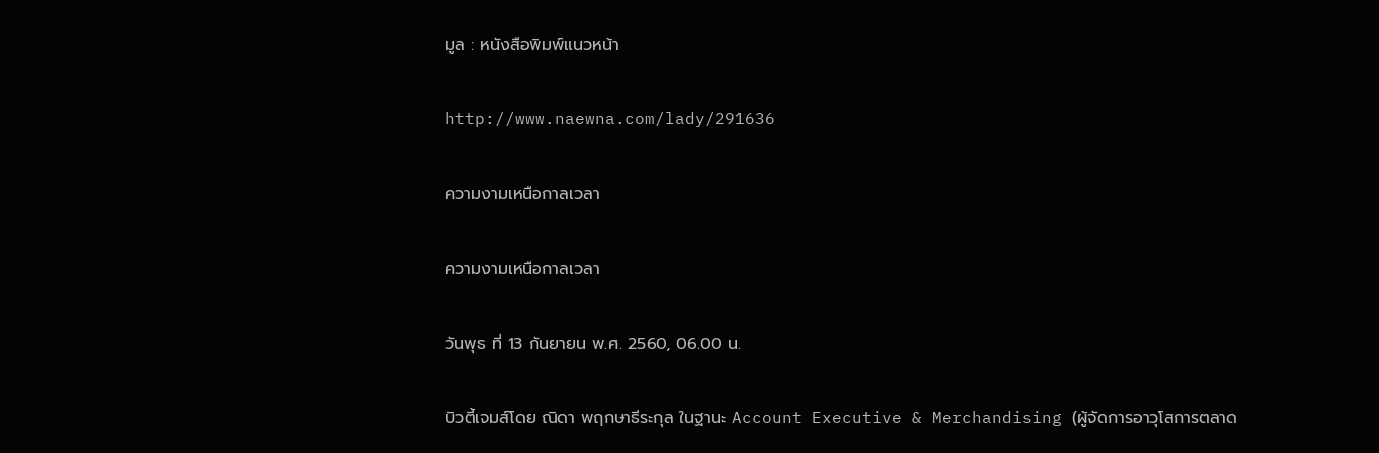มูล : หนังสือพิมพ์แนวหน้า

http://www.naewna.com/lady/291636

ความงามเหนือกาลเวลา

ความงามเหนือกาลเวลา

วันพุธ ที่ 13 กันยายน พ.ศ. 2560, 06.00 น.

บิวตี้เจมส์โดย ณิดา พฤกษาธีระกุล ในฐานะ Account Executive & Merchandising (ผู้จัดการอาวุโสการตลาด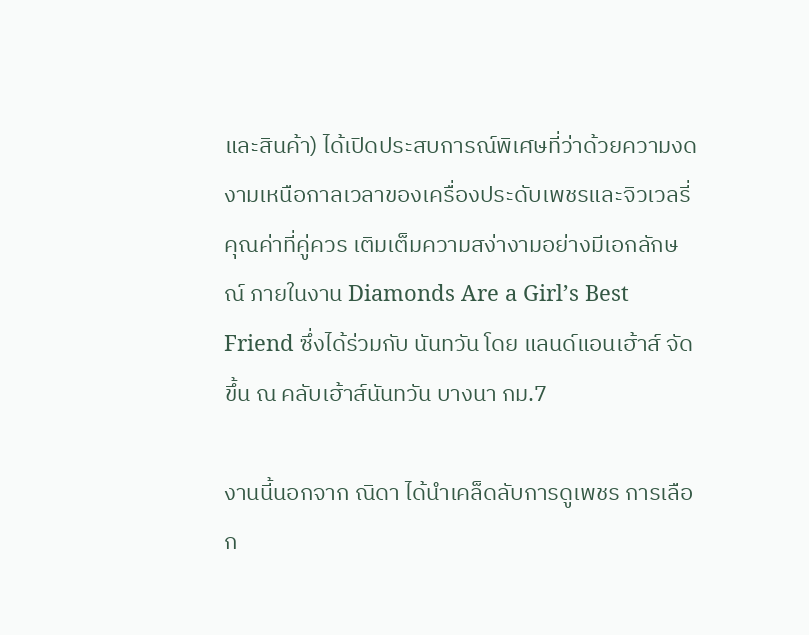และสินค้า) ได้เปิดประสบการณ์พิเศษที่ว่าด้วยความงดงามเหนือกาลเวลาของเครื่องประดับเพชรและจิวเวลรี่ คุณค่าที่คู่ควร เติมเต็มความสง่างามอย่างมีเอกลักษณ์ ภายในงาน Diamonds Are a Girl’s Best Friend ซึ่งได้ร่วมกับ นันทวัน โดย แลนด์แอนเฮ้าส์ จัดขึ้น ณ คลับเฮ้าส์นันทวัน บางนา กม.7

งานนี้นอกจาก ณิดา ได้นำเคล็ดลับการดูเพชร การเลือก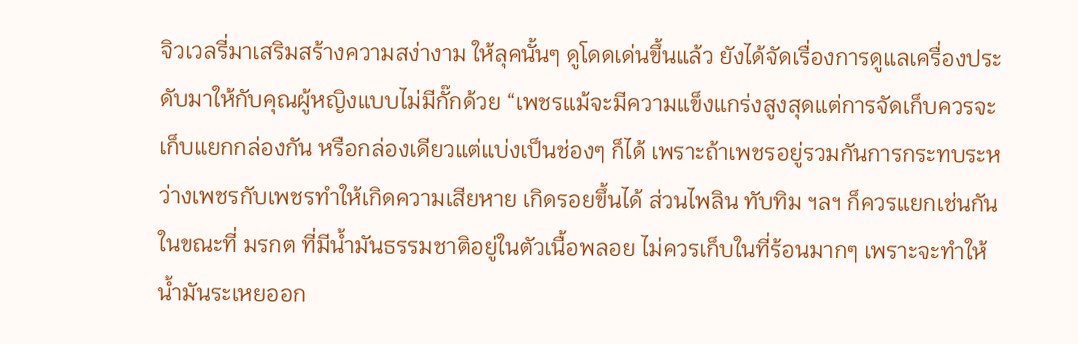จิวเวลรี่มาเสริมสร้างความสง่างาม ให้ลุคนั้นๆ ดูโดดเด่นขึ้นแล้ว ยังได้จัดเรื่องการดูแลเครื่องประดับมาให้กับคุณผู้หญิงแบบไม่มีกั๊กด้วย “เพชรแม้จะมีความแข็งแกร่งสูงสุดแต่การจัดเก็บควรจะเก็บแยกกล่องกัน หรือกล่องเดียวแต่แบ่งเป็นช่องๆ ก็ได้ เพราะถ้าเพชรอยู่รวมกันการกระทบระหว่างเพชรกับเพชรทำให้เกิดความเสียหาย เกิดรอยขึ้นได้ ส่วนไพลิน ทับทิม ฯลฯ ก็ควรแยกเช่นกันในขณะที่ มรกต ที่มีน้ำมันธรรมชาติอยู่ในตัวเนื้อพลอย ไม่ควรเก็บในที่ร้อนมากๆ เพราะจะทำให้น้ำมันระเหยออก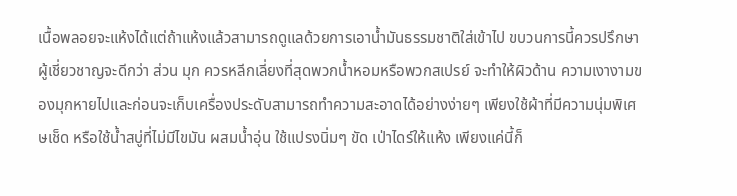เนื้อพลอยจะแห้งได้แต่ถ้าแห้งแล้วสามารถดูแลด้วยการเอาน้ำมันธรรมชาติใส่เข้าไป ขบวนการนี้ควรปรึกษาผู้เชี่ยวชาญจะดีกว่า ส่วน มุก ควรหลีกเลี่ยงที่สุดพวกน้ำหอมหรือพวกสเปรย์ จะทำให้ผิวด้าน ความเงางามของมุกหายไปและก่อนจะเก็บเครื่องประดับสามารถทำความสะอาดได้อย่างง่ายๆ เพียงใช้ผ้าที่มีความนุ่มพิเศษเช็ด หรือใช้น้ำสบู่ที่ไม่มีไขมัน ผสมน้ำอุ่น ใช้แปรงนิ่มๆ ขัด เป่าไดร์ให้แห้ง เพียงแค่นี้ก็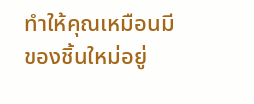ทำให้คุณเหมือนมีของชิ้นใหม่อยู่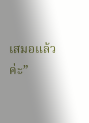เสมอแล้วค่ะ”